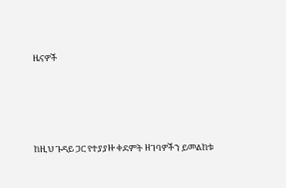ዜናዎች




ከዚህ ጉዳይ ጋር የተያያዙ ቀደምት ዘገባዎችን ይመልከቱ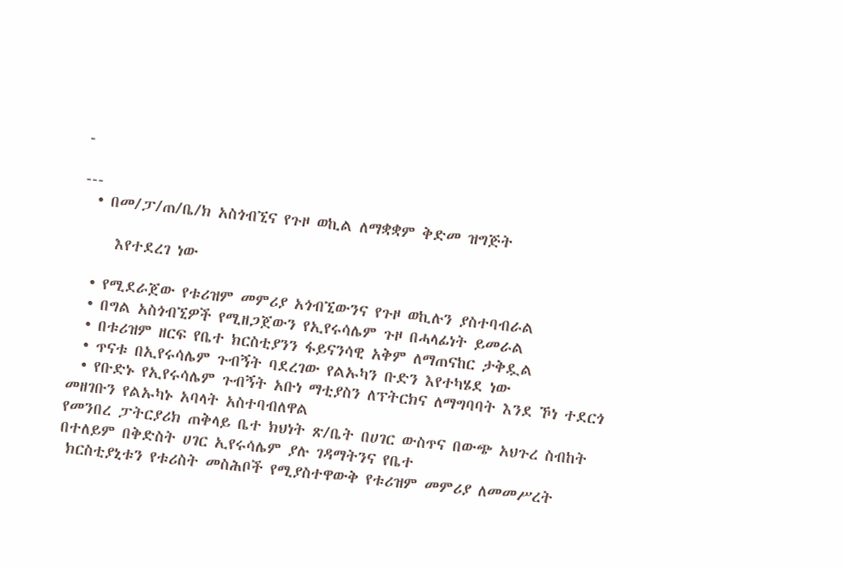-

---
  • በመ/ፓ/ጠ/ቤ/ክ አስጎብኚና የጉዞ ወኪል ለማቋቋም ቅድመ ዝግጅት

     እየተደረገ ነው

  • የሚደራጀው የቱሪዝም መምሪያ አጎብኚውንና የጉዞ ወኪሉን ያስተባብራል
  • በግል አስጎብኚዎች የሚዘጋጀውን የኢየሩሳሌም ጉዞ በሓላፊነት ይመራል
  • በቱሪዝም ዘርፍ የቤተ ክርስቲያንን ፋይናንሳዊ አቅም ለማጠናከር ታቅዷል
  • ጥናቱ በኢየሩሳሌም ጉብኝት ባደረገው የልኡካን ቡድን እየተካሄደ ነው
  • የቡድኑ የኢየሩሳሌም ጉብኝት አቡነ ማቲያስን ለፕትርክና ለማግባባት እንደ ኾነ ተደርጎ መዘገቡን የልኡካኑ አባላት አስተባብለዋል
የመንበረ ፓትርያሪክ ጠቅላይ ቤተ ክህነት ጽ/ቤት በሀገር ውስጥና በውጭ አህጉረ ስብከት በተለይም በቅድስት ሀገር ኢየሩሳሌም ያሉ ገዳማትንና የቤተ
 ክርስቲያኒቱን የቱሪስት መስሕቦች የሚያስተዋውቅ የቱሪዝም መምሪያ ለመመሥረት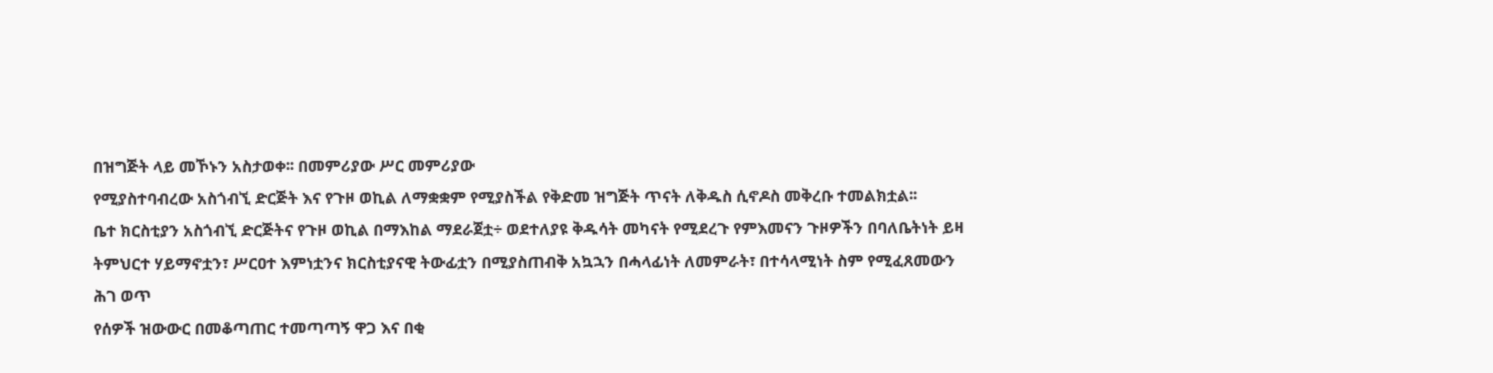በዝግጅት ላይ መኾኑን አስታወቀ፡፡ በመምሪያው ሥር መምሪያው
የሚያስተባብረው አስጎብኚ ድርጅት እና የጉዞ ወኪል ለማቋቋም የሚያስችል የቅድመ ዝግጅት ጥናት ለቅዱስ ሲኖዶስ መቅረቡ ተመልክቷል፡፡
ቤተ ክርስቲያን አስጎብኚ ድርጅትና የጉዞ ወኪል በማእከል ማደራጀቷ÷ ወደተለያዩ ቅዱሳት መካናት የሚደረጉ የምእመናን ጉዞዎችን በባለቤትነት ይዛ
ትምህርተ ሃይማኖቷን፣ ሥርዐተ እምነቷንና ክርስቲያናዊ ትውፊቷን በሚያስጠብቅ አኳኋን በሓላፊነት ለመምራት፣ በተሳላሚነት ስም የሚፈጸመውን ሕገ ወጥ
የሰዎች ዝውውር በመቆጣጠር ተመጣጣኝ ዋጋ እና በቂ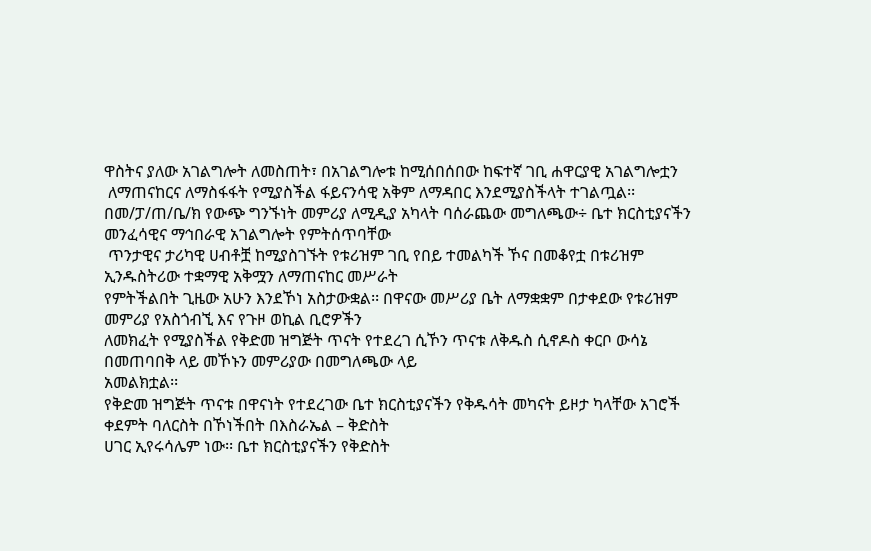ዋስትና ያለው አገልግሎት ለመስጠት፣ በአገልግሎቱ ከሚሰበሰበው ከፍተኛ ገቢ ሐዋርያዊ አገልግሎቷን
 ለማጠናከርና ለማስፋፋት የሚያስችል ፋይናንሳዊ አቅም ለማዳበር እንደሚያስችላት ተገልጧል፡፡
በመ/ፓ/ጠ/ቤ/ክ የውጭ ግንኙነት መምሪያ ለሚዲያ አካላት ባሰራጨው መግለጫው÷ ቤተ ክርስቲያናችን መንፈሳዊና ማኅበራዊ አገልግሎት የምትሰጥባቸው
 ጥንታዊና ታሪካዊ ሀብቶቿ ከሚያስገኙት የቱሪዝም ገቢ የበይ ተመልካች ኾና በመቆየቷ በቱሪዝም ኢንዱስትሪው ተቋማዊ አቅሟን ለማጠናከር መሥራት
የምትችልበት ጊዜው አሁን እንደኾነ አስታውቋል፡፡ በዋናው መሥሪያ ቤት ለማቋቋም በታቀደው የቱሪዝም መምሪያ የአስጎብኚ እና የጉዞ ወኪል ቢሮዎችን
ለመክፈት የሚያስችል የቅድመ ዝግጅት ጥናት የተደረገ ሲኾን ጥናቱ ለቅዱስ ሲኖዶስ ቀርቦ ውሳኔ በመጠባበቅ ላይ መኾኑን መምሪያው በመግለጫው ላይ
አመልክቷል፡፡
የቅድመ ዝግጅት ጥናቱ በዋናነት የተደረገው ቤተ ክርስቲያናችን የቅዱሳት መካናት ይዞታ ካላቸው አገሮች ቀደምት ባለርስት በኾነችበት በእስራኤል – ቅድስት
ሀገር ኢየሩሳሌም ነው፡፡ ቤተ ክርስቲያናችን የቅድስት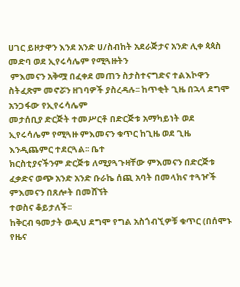ሀገር ይዞታዋን እንደ አንድ ሀ/ስብከት አደራጅታና አንድ ሊቀ ጳጳስ መድባ ወደ ኢየሩሳሌም የሚጓዙትን
 ምእመናን አቅሟ በፈቀደ መጠን ስታስተናግድና ተልእኮዋን ስትፈጽም መኖሯን ዘገባዎች ያስረዳሉ፡፡ ከጥቂት ጊዜ በኋላ ደግሞ አንጋፋው የኢየሩሳሌም
መታሰቢያ ድርጅት ተመሥርቶ በድርጅቱ አማካይነት ወደ ኢየሩሳሌም የሚጓዙ ምእመናን ቁጥር ከጊዜ ወደ ጊዜ እንዲጨምር ተደርጓል፡፡ ቤተ
ክርስቲያናችንም ድርጅቱ ለሚያጓጉዛቸው ምእመናን በድርጅቱ ፈቃድና ወጭ አንድ አንድ ቡራኬ ሰጪ አባት በመላክና ተጓዦች ምእመናን በጸሎት በመሸኘት
ተወስና ቆይታለች፡፡
ከቅርብ ዓመታት ወዲህ ደግሞ የግል አስጎብኚዎቹ ቁጥር (በሰሞኑ የዜና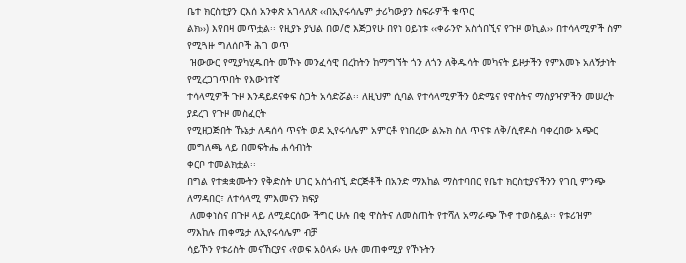ቤተ ክርስቲያን ርእሰ አንቀጽ አገላለጽ ‹‹በኢየሩሳሌም ታሪካውያን ስፍራዎች ቁጥር
ልክ››) እየበዛ መጥቷል፡፡ የዚያኑ ያህል በወ/ሮ እጅጋየሁ በየነ ዐይነቱ ‹‹ቀራንዮ አስጎበኚና የጉዞ ወኪል›› በተሳላሚዎች ስም የሚጓዙ ግለሰቦች ሕገ ወጥ
 ዝውውር የሚያካሂዱበት መኾኑ መንፈሳዊ በረከትን ከማግኘት ጎን ለጎን ለቅዱሳት መካናት ይዞታችን የምእመኑ አለኝታነት የሚረጋገጥበት የእውነተኛ
ተሳላሚዎች ጉዞ እንዳይደናቀፍ ስጋት አሳድሯል፡፡ ለዚህም ሲባል የተሳላሚዎችን ዕድሜና የዋስትና ማስያዣዎችን መሠረት ያደረገ የጉዞ መስፈርት
የሚዘጋጅበት ኹኔታ ለዳሰሳ ጥናት ወደ ኢየሩሳሌም አምርቶ የነበረው ልኡክ ስለ ጥናቱ ለቅ/ሲኖዶስ ባቀረበው አጭር መግለጫ ላይ በመፍትሔ ሐሳብነት
ቀርቦ ተመልክቷል፡፡
በግል የተቋቋሙትን የቅድስት ሀገር አስጎብኚ ድርጅቶች በአንድ ማእከል ማስተባበር የቤተ ክርስቲያናችንን የገቢ ምንጭ ለማዳበር፣ ለተሳላሚ ምእመናን ክፍያ
 ለመቀነስና በጉዞ ላይ ለሚደርሰው ችግር ሁሉ በቂ ዋስትና ለመስጠት የተሻለ አማራጭ ኾኖ ተወስዷል፡፡ የቱሪዝም ማእከሉ ጠቀሜታ ለኢየሩሳሌም ብቻ
ሳይኾን የቱሪስት መናኸርያና ‹የወፍ አዕላፉ› ሁሉ መጠቀሚያ የኾኑትን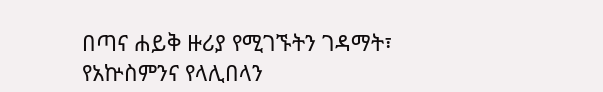በጣና ሐይቅ ዙሪያ የሚገኙትን ገዳማት፣ የአኵስምንና የላሊበላን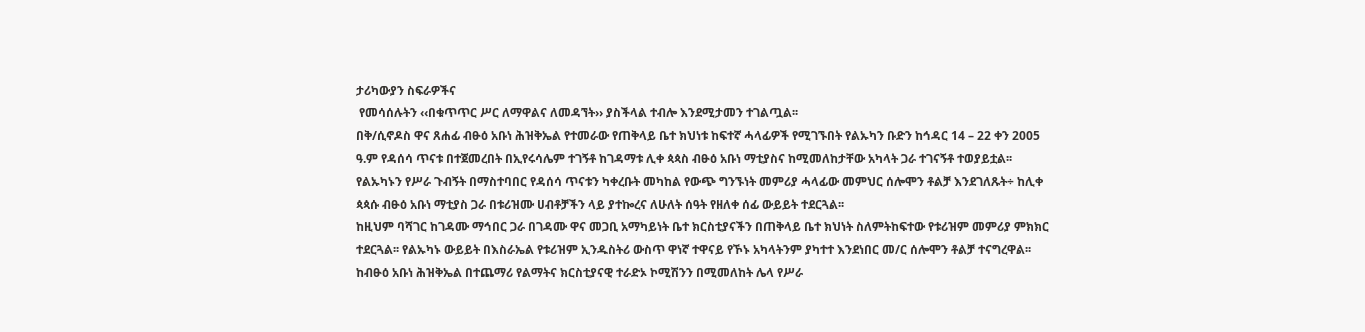ታሪካውያን ስፍራዎችና
 የመሳሰሉትን ‹‹በቁጥጥር ሥር ለማዋልና ለመዳኘት›› ያስችላል ተብሎ እንደሚታመን ተገልጧል፡፡
በቅ/ሲኖዶስ ዋና ጸሐፊ ብፁዕ አቡነ ሕዝቅኤል የተመራው የጠቅላይ ቤተ ክህነቱ ከፍተኛ ሓላፊዎች የሚገኙበት የልኡካን ቡድን ከኅዳር 14 – 22 ቀን 2005
ዓ.ም የዳሰሳ ጥናቱ በተጀመረበት በኢየሩሳሌም ተገኝቶ ከገዳማቱ ሊቀ ጳጳስ ብፁዕ አቡነ ማቲያስና ከሚመለከታቸው አካላት ጋራ ተገናኝቶ ተወያይቷል፡፡
የልኡካኑን የሥራ ጉብኝት በማስተባበር የዳሰሳ ጥናቱን ካቀረቡት መካከል የውጭ ግንኙነት መምሪያ ሓላፊው መምህር ሰሎሞን ቶልቻ እንደገለጹት÷ ከሊቀ
ጳጳሱ ብፁዕ አቡነ ማቲያስ ጋራ በቱሪዝሙ ሀብቶቻችን ላይ ያተኰረና ለሁለት ሰዓት የዘለቀ ሰፊ ውይይት ተደርጓል፡፡
ከዚህም ባሻገር ከገዳሙ ማኅበር ጋራ በገዳሙ ዋና መጋቢ አማካይነት ቤተ ክርስቲያናችን በጠቅላይ ቤተ ክህነት ስለምትከፍተው የቱሪዝም መምሪያ ምክክር
ተደርጓል፡፡ የልኡካኑ ውይይት በእስራኤል የቱሪዝም ኢንዱስትሪ ውስጥ ዋነኛ ተዋናይ የኾኑ አካላትንም ያካተተ እንደነበር መ/ር ሰሎሞን ቶልቻ ተናግረዋል፡፡
ከብፁዕ አቡነ ሕዝቅኤል በተጨማሪ የልማትና ክርስቲያናዊ ተራድኦ ኮሚሽንን በሚመለከት ሌላ የሥራ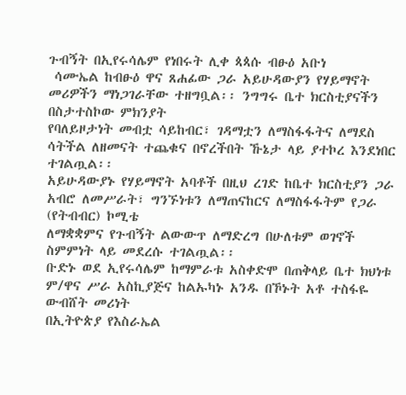ጉብኝት በኢየሩሳሌም የነበሩት ሊቀ ጳጳሱ ብፁዕ አቡነ
 ሳሙኤል ከብፁዕ ዋና ጸሐፊው ጋራ አይሁዳውያን የሃይማኖት መሪዎችን ማነጋገራቸው ተዘግቧል፡፡ ንግግሩ ቤተ ክርስቲያናችን በስታተስኮው ምክንያት
የባለይዞታነት መብቷ ሳይከብር፣ ገዳማቷን ለማስፋፋትና ለማደስ ሳትችል ለዘመናት ተጨቁና በኖረችበት ኹኔታ ላይ ያተኮረ እንደነበር ተገልጧል፡፡
አይሁዳውያኑ የሃይማኖት አባቶች በዚህ ረገድ ከቤተ ክርስቲያን ጋራ አብሮ ለመሥራት፣ ግንኙነቱን ለማጠናከርና ለማስፋፋትም የጋራ (የትብብር) ኮሚቴ
ለማቋቋምና የጉብኝት ልውውጥ ለማድረግ በሁለቱም ወገኖች ስምምነት ላይ መደረሱ ተገልጧል፡፡
ቡድኑ ወደ ኢየሩሳሌም ከማምራቱ አስቀድሞ በጠቅላይ ቤተ ክህነቱ ም/ዋና ሥራ አስኪያጅና ከልኡካኑ አንዱ በኾኑት አቶ ተስፋዬ ውብሸት መሪነት
በኢትዮጵያ የእስራኤል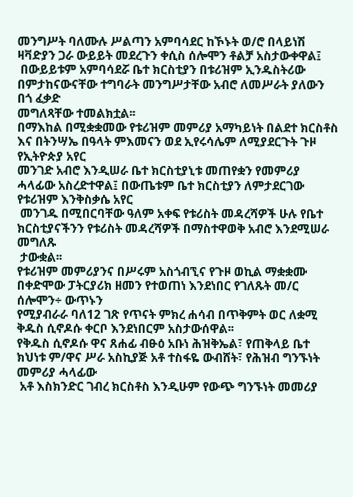መንግሥት ባለሙሉ ሥልጣን አምባሳደር ከኾኑት ወ/ሮ በላይነሽ ዛቫድያን ጋራ ውይይት መደረጉን ቀሲስ ሰሎሞን ቶልቻ አስታውቀዋል፤
 በውይይቱም አምባሳደሯ ቤተ ክርስቲያን በቱሪዝም ኢንዱስትሪው በምታከናውናቸው ተግባራት መንግሥታቸው አብሮ ለመሥራት ያለውን በጎ ፈቃድ
መግለጻቸው ተመልክቷል፡፡
በማእከል በሚቋቋመው የቱሪዝም መምሪያ አማካይነት በልደተ ክርስቶስ እና በትንሣኤ በዓላት ምእመናን ወደ ኢየሩሳሌም ለሚያደርጉት ጉዞ የኢትዮጵያ አየር
መንገድ አብሮ እንዲሠራ ቤተ ክርስቲያኒቱ መጠየቋን የመምሪያ ሓላፊው አስረድተዋል፤ በውጤቱም ቤተ ክርስቲያን ለምታደርገው የቱሪዝም እንቅስቃሴ አየር
 መንገዱ በሚበርባቸው ዓለም አቀፍ የቱሪስት መዳረሻዎች ሁሉ የቤተ ክርስቲያናችንን የቱሪስት መዳረሻዎች በማስተዋወቅ አብሮ እንደሚሠራ መግለጹ
 ታውቋል፡፡
የቱሪዝም መምሪያንና በሥሩም አስጎብኚና የጉዞ ወኪል ማቋቋሙ በቀድሞው ፓትርያሪክ ዘመን የተወጠነ እንደነበር የገለጹት መ/ር ሰሎሞን÷ ውጥኑን
የሚያብራራ ባለ12 ገጽ የጥናት ምክረ ሐሳብ በጥቅምት ወር ለቋሚ ቅዱስ ሲኖዶሱ ቀርቦ እንደነበርም አስታውሰዋል፡፡
የቅዱስ ሲኖዶሱ ዋና ጸሐፊ ብፁዕ አቡነ ሕዝቅኤል፣ የጠቅላይ ቤተ ክህነቱ ም/ዋና ሥራ አስኪያጅ አቶ ተስፋዬ ውብሸት፣ የሕዝብ ግንኙነት መምሪያ ሓላፊው
 አቶ እስክንድር ገብረ ክርስቶስ እንዲሁም የውጭ ግንኙነት መመሪያ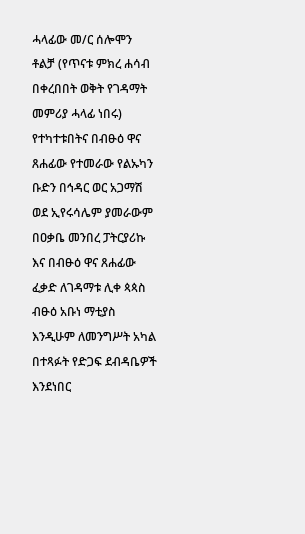ሓላፊው መ/ር ሰሎሞን ቶልቻ (የጥናቱ ምክረ ሐሳብ በቀረበበት ወቅት የገዳማት መምሪያ ሓላፊ ነበሩ) የተካተቱበትና በብፁዕ ዋና ጸሐፊው የተመራው የልኡካን ቡድን በኅዳር ወር አጋማሽ ወደ ኢየሩሳሌም ያመራውም በዐቃቤ መንበረ ፓትርያሪኩ እና በብፁዕ ዋና ጸሐፊው ፈቃድ ለገዳማቱ ሊቀ ጳጳስ ብፁዕ አቡነ ማቲያስ እንዲሁም ለመንግሥት አካል በተጻፉት የድጋፍ ደብዳቤዎች እንደነበር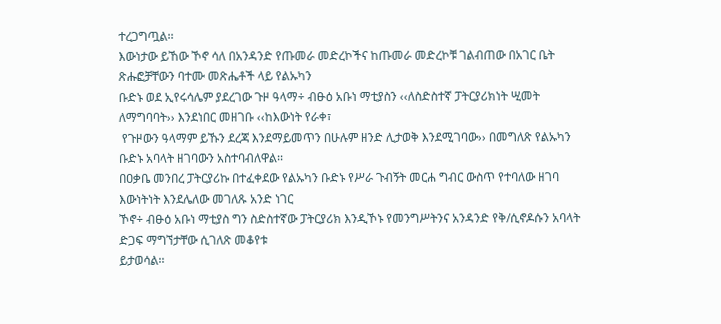ተረጋግጧል፡፡
እውነታው ይኸው ኾኖ ሳለ በአንዳንድ የጡመራ መድረኮችና ከጡመራ መድረኮቹ ገልብጠው በአገር ቤት ጽሑፎቻቸውን ባተሙ መጽሔቶች ላይ የልኡካን
ቡድኑ ወደ ኢየሩሳሌም ያደረገው ጉዞ ዓላማ÷ ብፁዕ አቡነ ማቲያስን ‹‹ለስድስተኛ ፓትርያሪክነት ሢመት ለማግባባት›› እንደነበር መዘገቡ ‹‹ከእውነት የራቀ፣
 የጉዞውን ዓላማም ይኹን ደረጃ እንደማይመጥን በሁሉም ዘንድ ሊታወቅ እንደሚገባው›› በመግለጽ የልኡካን ቡድኑ አባላት ዘገባውን አስተባብለዋል፡፡
በዐቃቤ መንበረ ፓትርያሪኩ በተፈቀደው የልኡካን ቡድኑ የሥራ ጉብኝት መርሐ ግብር ውስጥ የተባለው ዘገባ እውነትነት እንደሌለው መገለጹ አንድ ነገር
ኾኖ÷ ብፁዕ አቡነ ማቲያስ ግን ስድስተኛው ፓትርያሪክ እንዲኾኑ የመንግሥትንና አንዳንድ የቅ/ሲኖዶሱን አባላት ድጋፍ ማግኘታቸው ሲገለጽ መቆየቱ
ይታወሳል፡፡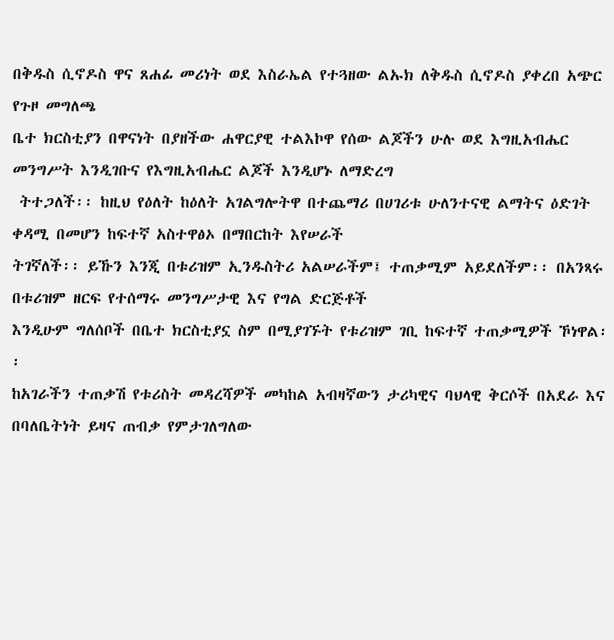በቅዱስ ሲኖዶስ ዋና ጸሐፊ መሪነት ወደ እስራኤል የተጓዘው ልኡክ ለቅዱስ ሲኖዶስ ያቀረበ አጭር የጉዞ መግለጫ
ቤተ ክርስቲያን በዋናነት በያዘችው ሐዋርያዊ ተልእኮዋ የሰው ልጆችን ሁሉ ወደ እግዚአብሔር መንግሥት እንዲገቡና የእግዚአብሔር ልጆች እንዲሆኑ ለማድረግ
 ትተጋለች፡፡ ከዚህ የዕለት ከዕለት አገልግሎትዋ በተጨማሪ በሀገሪቱ ሁለንተናዊ ልማትና ዕድገት ቀዳሚ በመሆን ከፍተኛ አስተዋፅኦ በማበርከት እየሠራች
ትገኛለች፡፡ ይኹን እንጂ በቱሪዝም ኢንዱስትሪ አልሠራችም፤ ተጠቃሚም አይደለችም፡፡ በአንጻሩ በቱሪዝም ዘርፍ የተሰማሩ መንግሥታዊ እና የግል ድርጅቶች
እንዲሁም ግለሰቦች በቤተ ክርስቲያኗ ስም በሚያገኙት የቱሪዝም ገቢ ከፍተኛ ተጠቃሚዎች ኾነዋል፡፡
ከአገራችን ተጠቃሽ የቱሪስት መዳረሻዎች መካከል አብዛኛውን ታሪካዊና ባህላዊ ቅርሶች በአደራ እና በባለቤትነት ይዛና ጠብቃ የምታገለግለው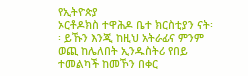የኢትዮጵያ
ኦርቶዶክስ ተዋሕዶ ቤተ ክርስቲያን ናት፡፡ ይኹን እንጂ ከዚህ አትራፊና ምንም ወጪ ከሌለበት ኢንዱስትሪ የበይ ተመልካች ከመኾን በቀር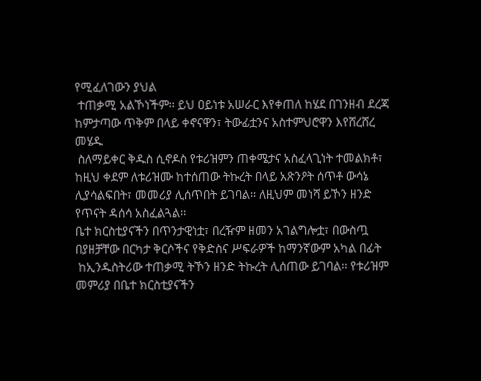የሚፈለገውን ያህል
 ተጠቃሚ አልኾነችም፡፡ ይህ ዐይነቱ አሠራር እየቀጠለ ከሄደ በገንዘብ ደረጃ ከምታጣው ጥቅም በላይ ቀኖናዋን፣ ትውፊቷንና አስተምህሮዋን እየሸረሸረ መሄዱ
 ስለማይቀር ቅዱስ ሲኖዶስ የቱሪዝምን ጠቀሜታና አስፈላጊነት ተመልክቶ፣ ከዚህ ቀደም ለቱሪዝሙ ከተሰጠው ትኩረት በላይ አጽንዖት ሰጥቶ ውሳኔ
ሊያሳልፍበት፣ መመሪያ ሊሰጥበት ይገባል፡፡ ለዚህም መነሻ ይኾን ዘንድ የጥናት ዳሰሳ አስፈልጓል፡፡
ቤተ ክርስቲያናችን በጥንታዊነቷ፣ በረዥም ዘመን አገልግሎቷ፣ በውስጧ በያዘቻቸው በርካታ ቅርሶችና የቅድስና ሥፍራዎች ከማንኛውም አካል በፊት
 ከኢንዱስትሪው ተጠቃሚ ትኾን ዘንድ ትኩረት ሊሰጠው ይገባል፡፡ የቱሪዝም መምሪያ በቤተ ክርስቲያናችን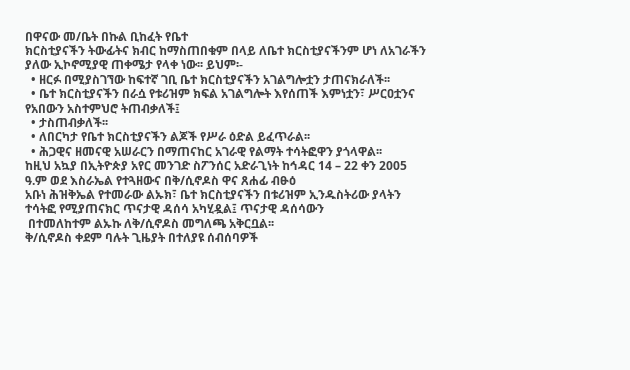በዋናው መ/ቤት በኩል ቢከፈት የቤተ
ክርስቲያናችን ትውፊትና ክብር ከማስጠበቁም በላይ ለቤተ ክርስቲያናችንም ሆነ ለአገራችን ያለው ኢኮኖሚያዊ ጠቀሜታ የላቀ ነው፡፡ ይህም፡-
  • ዘርፉ በሚያስገኘው ከፍተኛ ገቢ ቤተ ክርስቲያናችን አገልግሎቷን ታጠናክራለች፡፡
  • ቤተ ክርስቲያናችን በራሷ የቱሪዝም ክፍል አገልግሎት እየሰጠች እምነቷን፣ ሥርዐቷንና የአበውን አስተምህሮ ትጠብቃለች፤
  • ታስጠብቃለች፡፡
  • ለበርካታ የቤተ ክርስቲያናችን ልጆች የሥራ ዕድል ይፈጥራል፡፡
  • ሕጋዊና ዘመናዊ አሠራርን በማጠናከር አገራዊ የልማት ተሳትፎዋን ያጎላዋል፡፡
ከዚህ አኳያ በኢትዮጵያ አየር መንገድ ስፖንሰር አድራጊነት ከኅዳር 14 – 22 ቀን 2005 ዓ.ም ወደ እስራኤል የተጓዘውና በቅ/ሲኖዶስ ዋና ጸሐፊ ብፁዕ
አቡነ ሕዝቅኤል የተመራው ልኡክ፣ ቤተ ክርስቲያናችን በቱሪዝም ኢንዱስትሪው ያላትን ተሳትፎ የሚያጠናክር ጥናታዊ ዳሰሳ አካሂዷል፤ ጥናታዊ ዳሰሳውን
 በተመለከተም ልኡኩ ለቅ/ሲኖዶስ መግለጫ አቅርቧል፡፡
ቅ/ሲኖዶስ ቀደም ባሉት ጊዜያት በተለያዩ ሰብሰባዎች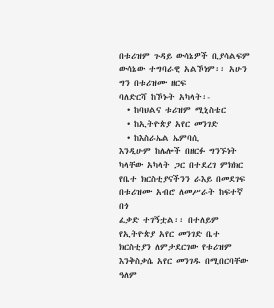በቱሪዝም ጉዳይ ውሳኔዎች ቢያሳልፍም ውሳኔው ተግባራዊ አልኾነም፡፡ አሁን ግን በቱሪዝሙ ዘርፍ
ባለድርሻ ከኾኑት አካላት፡-
  • ከባህልና ቱሪዝም ሚኒስቴር
  • ከኢትዮጵያ አየር መንገድ
  • ከእስራኤል ኤምባሲ
እንዲሁም ከሌሎች በዘርፉ ግንኙነት ካላቸው አካላት ጋር በተደረገ ምክክር የቤተ ክርስቲያናችንን ራእይ በመደገፍ በቱሪዝሙ አብሮ ለመሥራት ከፍተኛ በጎ
ፈቃድ ተገኝቷል፡፡ በተለይም የኢትዮጵያ አየር መንገድ ቤተ ክርስቲያን ለምታደርገው የቱሪዝም እንቅስቃሴ አየር መንገዱ በሚበርባቸው ዓለም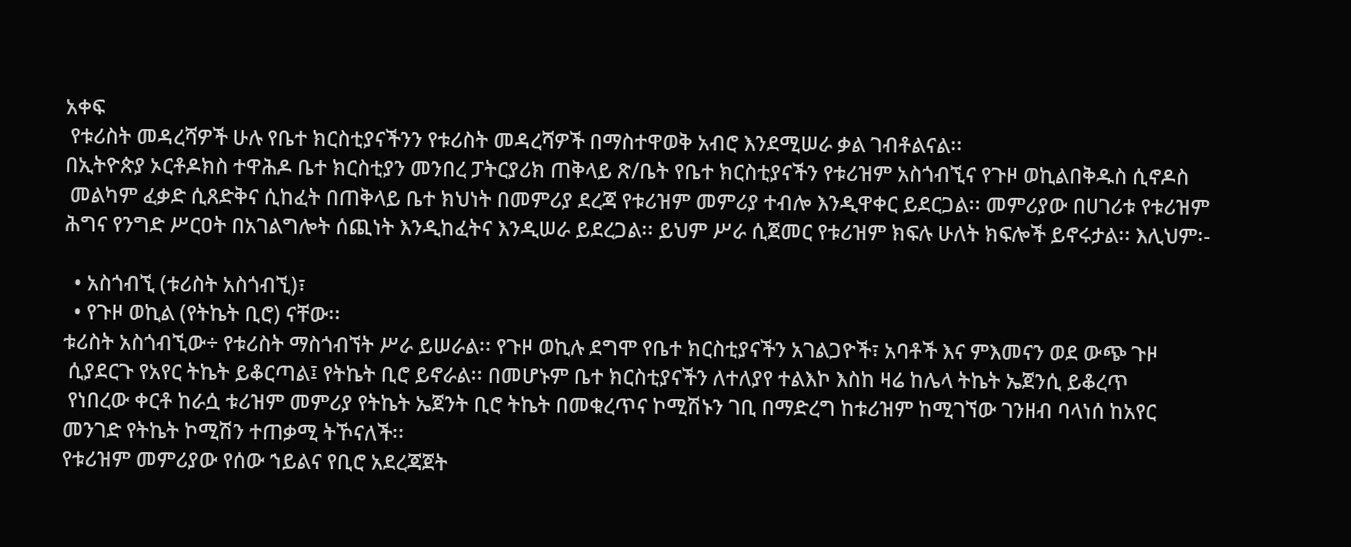አቀፍ
 የቱሪስት መዳረሻዎች ሁሉ የቤተ ክርስቲያናችንን የቱሪስት መዳረሻዎች በማስተዋወቅ አብሮ እንደሚሠራ ቃል ገብቶልናል፡፡
በኢትዮጵያ ኦርቶዶክስ ተዋሕዶ ቤተ ክርስቲያን መንበረ ፓትርያሪክ ጠቅላይ ጽ/ቤት የቤተ ክርስቲያናችን የቱሪዝም አስጎብኚና የጉዞ ወኪልበቅዱስ ሲኖዶስ
 መልካም ፈቃድ ሲጸድቅና ሲከፈት በጠቅላይ ቤተ ክህነት በመምሪያ ደረጃ የቱሪዝም መምሪያ ተብሎ እንዲዋቀር ይደርጋል፡፡ መምሪያው በሀገሪቱ የቱሪዝም
ሕግና የንግድ ሥርዐት በአገልግሎት ሰጪነት እንዲከፈትና እንዲሠራ ይደረጋል፡፡ ይህም ሥራ ሲጀመር የቱሪዝም ክፍሉ ሁለት ክፍሎች ይኖሩታል፡፡ እሊህም፡-

  • አስጎብኚ (ቱሪስት አስጎብኚ)፣
  • የጉዞ ወኪል (የትኬት ቢሮ) ናቸው፡፡
ቱሪስት አስጎብኚው÷ የቱሪስት ማስጎብኘት ሥራ ይሠራል፡፡ የጉዞ ወኪሉ ደግሞ የቤተ ክርስቲያናችን አገልጋዮች፣ አባቶች እና ምእመናን ወደ ውጭ ጉዞ
 ሲያደርጉ የአየር ትኬት ይቆርጣል፤ የትኬት ቢሮ ይኖራል፡፡ በመሆኑም ቤተ ክርስቲያናችን ለተለያየ ተልእኮ እስከ ዛሬ ከሌላ ትኬት ኤጀንሲ ይቆረጥ
 የነበረው ቀርቶ ከራሷ ቱሪዝም መምሪያ የትኬት ኤጀንት ቢሮ ትኬት በመቁረጥና ኮሚሽኑን ገቢ በማድረግ ከቱሪዝም ከሚገኘው ገንዘብ ባላነሰ ከአየር
መንገድ የትኬት ኮሚሽን ተጠቃሚ ትኾናለች፡፡
የቱሪዝም መምሪያው የሰው ኀይልና የቢሮ አደረጃጀት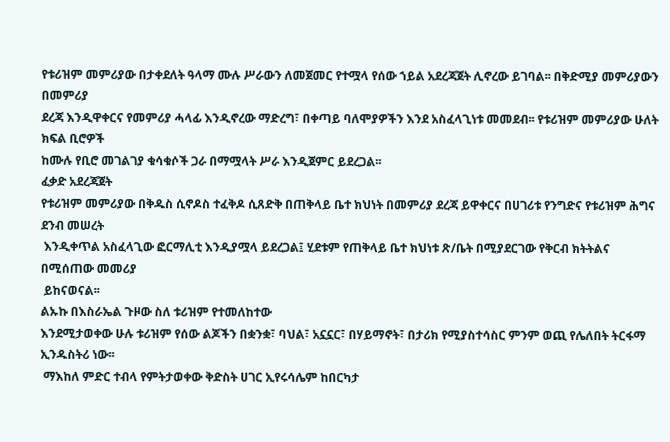የቱሪዝም መምሪያው በታቀደለት ዓላማ ሙሉ ሥራውን ለመጀመር የተሟላ የሰው ኀይል አደረጃጀት ሊኖረው ይገባል፡፡ በቅድሚያ መምሪያውን በመምሪያ
ደረጃ እንዲዋቀርና የመምሪያ ሓላፊ እንዲኖረው ማድረግ፣ በቀጣይ ባለሞያዎችን እንደ አስፈላጊነቱ መመደብ፡፡ የቱሪዝም መምሪያው ሁለት ክፍል ቢሮዎች
ከሙሉ የቢሮ መገልገያ ቁሳቁሶች ጋራ በማሟላት ሥራ እንዲጀምር ይደረጋል፡፡
ፈቃድ አደረጃጀት
የቱሪዝም መምሪያው በቅዱስ ሲኖዶስ ተፈቅዶ ሲጸድቅ በጠቅላይ ቤተ ክህነት በመምሪያ ደረጃ ይዋቀርና በሀገሪቱ የንግድና የቱሪዝም ሕግና ደንብ መሠረት
 እንዲቀጥል አስፈላጊው ፎርማሊቲ እንዲያሟላ ይደረጋል፤ ሂደቱም የጠቅላይ ቤተ ክህነቱ ጽ/ቤት በሚያደርገው የቅርብ ክትትልና በሚሰጠው መመሪያ
 ይከናወናል፡፡
ልኡኩ በእስራኤል ጉዞው ስለ ቱሪዝም የተመለከተው
እንደሚታወቀው ሁሉ ቱሪዝም የሰው ልጆችን በቋንቋ፣ ባህል፣ አኗኗር፣ በሃይማኖት፣ በታሪክ የሚያስተሳስር ምንም ወጪ የሌለበት ትርፋማ ኢንዱስትሪ ነው፡፡
 ማእከለ ምድር ተብላ የምትታወቀው ቅድስት ሀገር ኢየሩሳሌም ከበርካታ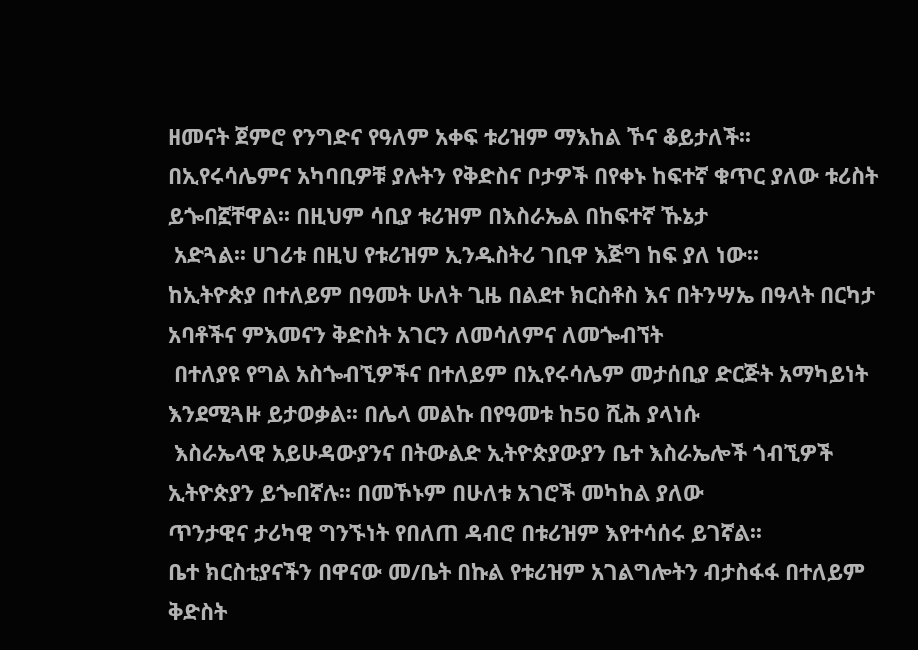ዘመናት ጀምሮ የንግድና የዓለም አቀፍ ቱሪዝም ማእከል ኾና ቆይታለች፡፡
በኢየሩሳሌምና አካባቢዎቹ ያሉትን የቅድስና ቦታዎች በየቀኑ ከፍተኛ ቁጥር ያለው ቱሪስት ይጐበኟቸዋል፡፡ በዚህም ሳቢያ ቱሪዝም በእስራኤል በከፍተኛ ኹኔታ
 አድጓል፡፡ ሀገሪቱ በዚህ የቱሪዝም ኢንዱስትሪ ገቢዋ እጅግ ከፍ ያለ ነው፡፡
ከኢትዮጵያ በተለይም በዓመት ሁለት ጊዜ በልደተ ክርስቶስ እና በትንሣኤ በዓላት በርካታ አባቶችና ምእመናን ቅድስት አገርን ለመሳለምና ለመጐብኘት
 በተለያዩ የግል አስጐብኚዎችና በተለይም በኢየሩሳሌም መታሰቢያ ድርጅት አማካይነት እንደሚጓዙ ይታወቃል፡፡ በሌላ መልኩ በየዓመቱ ከ50 ሺሕ ያላነሱ
 እስራኤላዊ አይሁዳውያንና በትውልድ ኢትዮጵያውያን ቤተ እስራኤሎች ጎብኚዎች ኢትዮጵያን ይጐበኛሉ፡፡ በመኾኑም በሁለቱ አገሮች መካከል ያለው
ጥንታዊና ታሪካዊ ግንኙነት የበለጠ ዳብሮ በቱሪዝም እየተሳሰሩ ይገኛል፡፡
ቤተ ክርስቲያናችን በዋናው መ/ቤት በኩል የቱሪዝም አገልግሎትን ብታስፋፋ በተለይም ቅድስት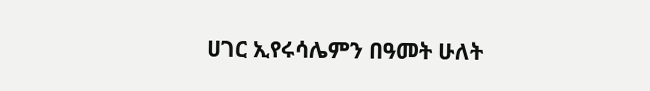ሀገር ኢየሩሳሌምን በዓመት ሁለት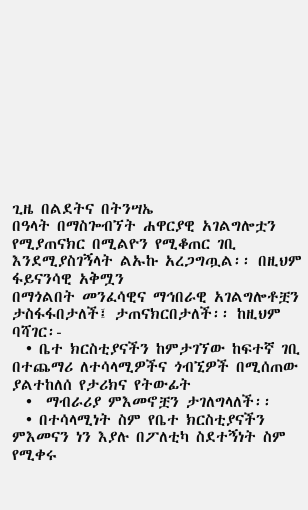ጊዜ በልደትና በትንሣኤ
በዓላት በማስጐብኘት ሐዋርያዊ አገልግሎቷን የሚያጠናክር በሚልዮን የሚቆጠር ገቢ እንደሚያስገኝላት ልኡኩ አረጋግጧል፡፡ በዚህም ፋይናንሳዊ አቅሟን
በማጎልበት መንፈሳዊና ማኅበራዊ አገልግሎቶቿን ታስፋፋበታለች፤ ታጠናክርበታለች፡፡ ከዚህም ባሻገር፡-
  • ቤተ ክርስቲያናችን ከምታገኘው ከፍተኛ ገቢ በተጨማሪ ለተሳላሚዎችና ጎብኚዎች በሚሰጠው ያልተከለሰ የታሪክና የትውፊት
  •  ማብራሪያ ምእመኖቿን ታገለግላለች፡፡
  • በተሳላሚነት ስም የቤተ ክርስቲያናችን ምእመናን ነን እያሉ በፖለቲካ ስደተኝነት ስም የሚቀሩ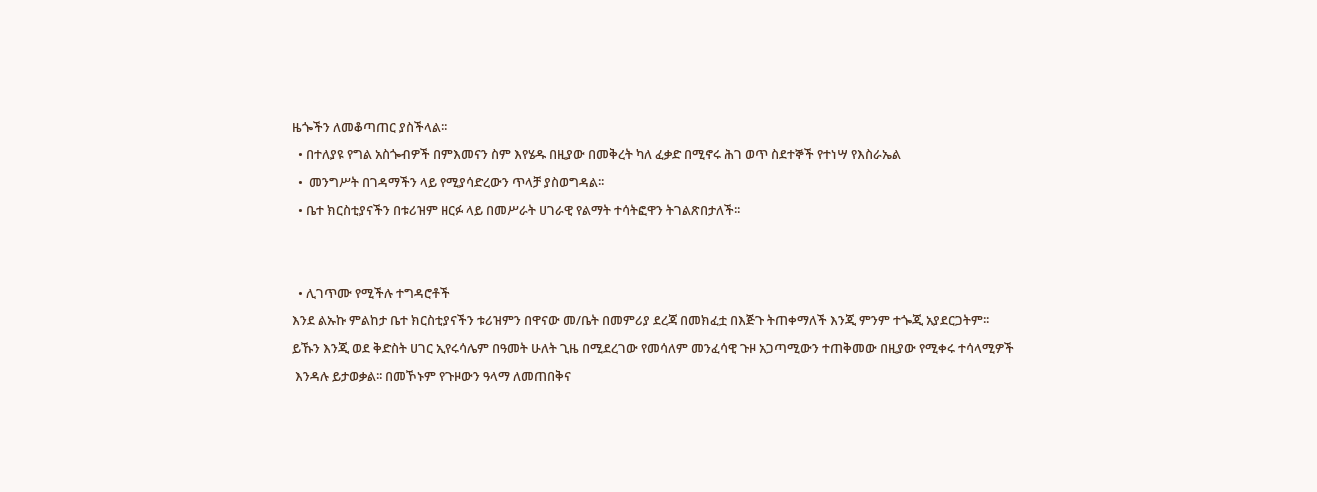ዜጐችን ለመቆጣጠር ያስችላል፡፡
  • በተለያዩ የግል አስጐብዎች በምእመናን ስም እየሄዱ በዚያው በመቅረት ካለ ፈቃድ በሚኖሩ ሕገ ወጥ ስደተኞች የተነሣ የእስራኤል
  •  መንግሥት በገዳማችን ላይ የሚያሳድረውን ጥላቻ ያስወግዳል፡፡
  • ቤተ ክርስቲያናችን በቱሪዝም ዘርፉ ላይ በመሥራት ሀገራዊ የልማት ተሳትፎዋን ትገልጽበታለች፡፡


  • ሊገጥሙ የሚችሉ ተግዳሮቶች
እንደ ልኡኩ ምልከታ ቤተ ክርስቲያናችን ቱሪዝምን በዋናው መ/ቤት በመምሪያ ደረጃ በመክፈቷ በእጅጉ ትጠቀማለች እንጂ ምንም ተጐጂ አያደርጋትም፡፡
ይኹን እንጂ ወደ ቅድስት ሀገር ኢየሩሳሌም በዓመት ሁለት ጊዜ በሚደረገው የመሳለም መንፈሳዊ ጉዞ አጋጣሚውን ተጠቅመው በዚያው የሚቀሩ ተሳላሚዎች
 እንዳሉ ይታወቃል፡፡ በመኾኑም የጉዞውን ዓላማ ለመጠበቅና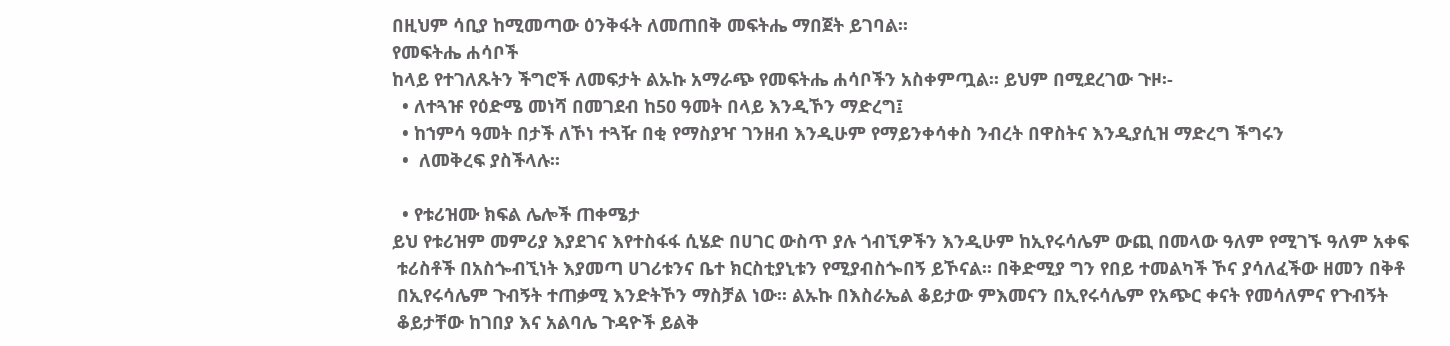በዚህም ሳቢያ ከሚመጣው ዕንቅፋት ለመጠበቅ መፍትሔ ማበጀት ይገባል፡፡
የመፍትሔ ሐሳቦች
ከላይ የተገለጹትን ችግሮች ለመፍታት ልኡኩ አማራጭ የመፍትሔ ሐሳቦችን አስቀምጧል፡፡ ይህም በሚደረገው ጉዞ፡-
  • ለተጓዡ የዕድሜ መነሻ በመገደብ ከ50 ዓመት በላይ እንዲኾን ማድረግ፤
  • ከኀምሳ ዓመት በታች ለኾነ ተጓዥ በቂ የማስያዣ ገንዘብ እንዲሁም የማይንቀሳቀስ ንብረት በዋስትና እንዲያሲዝ ማድረግ ችግሩን
  •  ለመቅረፍ ያስችላሉ፡፡

  • የቱሪዝሙ ክፍል ሌሎች ጠቀሜታ
ይህ የቱሪዝም መምሪያ እያደገና እየተስፋፋ ሲሄድ በሀገር ውስጥ ያሉ ጎብኚዎችን እንዲሁም ከኢየሩሳሌም ውጪ በመላው ዓለም የሚገኙ ዓለም አቀፍ
 ቱሪስቶች በአስጐብኚነት እያመጣ ሀገሪቱንና ቤተ ክርስቲያኒቱን የሚያብስጐበኝ ይኾናል፡፡ በቅድሚያ ግን የበይ ተመልካች ኾና ያሳለፈችው ዘመን በቅቶ
 በኢየሩሳሌም ጉብኝት ተጠቃሚ እንድትኾን ማስቻል ነው፡፡ ልኡኩ በእስራኤል ቆይታው ምእመናን በኢየሩሳሌም የአጭር ቀናት የመሳለምና የጉብኝት
 ቆይታቸው ከገበያ እና አልባሌ ጉዳዮች ይልቅ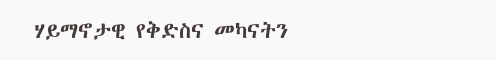ሃይማኖታዊ የቅድስና መካናትን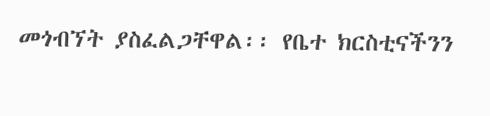መጎብኘት ያስፈልጋቸዋል፡፡ የቤተ ክርስቲናችንን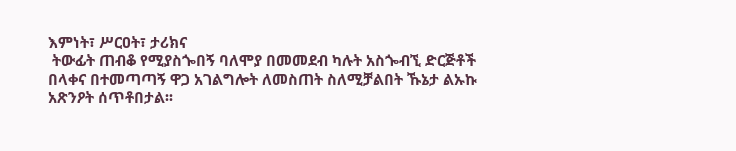እምነት፣ ሥርዐት፣ ታሪክና
 ትውፊት ጠብቆ የሚያስጐበኝ ባለሞያ በመመደብ ካሉት አስጐብኚ ድርጅቶች በላቀና በተመጣጣኝ ዋጋ አገልግሎት ለመስጠት ስለሚቻልበት ኹኔታ ልኡኩ
አጽንዖት ሰጥቶበታል፡፡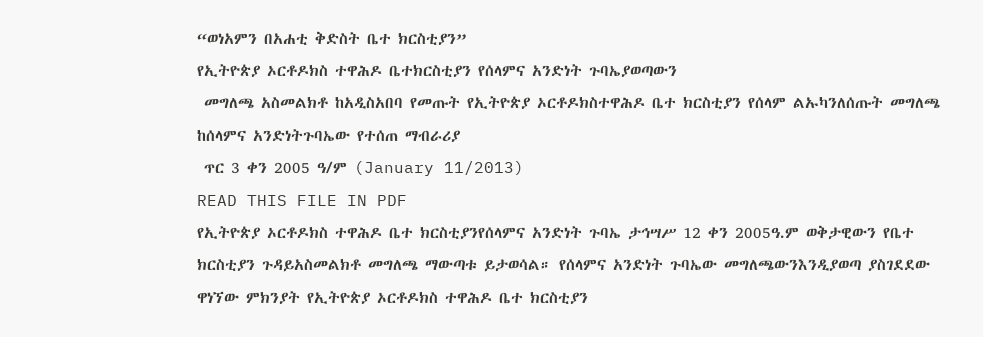“ወነአምን በአሐቲ ቅድስት ቤተ ክርስቲያን”
የኢትዮጵያ ኦርቶዶክስ ተዋሕዶ ቤተክርስቲያን የሰላምና አንድነት ጉባኤያወጣውን
 መግለጫ አስመልክቶ ከአዲስአበባ የመጡት የኢትዮጵያ ኦርቶዶክስተዋሕዶ ቤተ ክርስቲያን የሰላም ልኡካንለሰጡት መግለጫ ከሰላምና አንድነትጉባኤው የተሰጠ ማብራሪያ
 ጥር 3 ቀን 2005 ዓ/ም (January 11/2013)
READ THIS FILE IN PDF
የኢትዮጵያ ኦርቶዶክስ ተዋሕዶ ቤተ ክርስቲያንየሰላምና አንድነት ጉባኤ ታኅሣሥ 12 ቀን 2005ዓ.ም ወቅታዊውን የቤተ ክርስቲያን ጉዳይአስመልክቶ መግለጫ ማውጣቱ ይታወሳል። የሰላምና አንድነት ጉባኤው መግለጫውንእንዲያወጣ ያስገደደው ዋነኘው ምክንያት የኢትዮጵያ ኦርቶዶክስ ተዋሕዶ ቤተ ክርስቲያን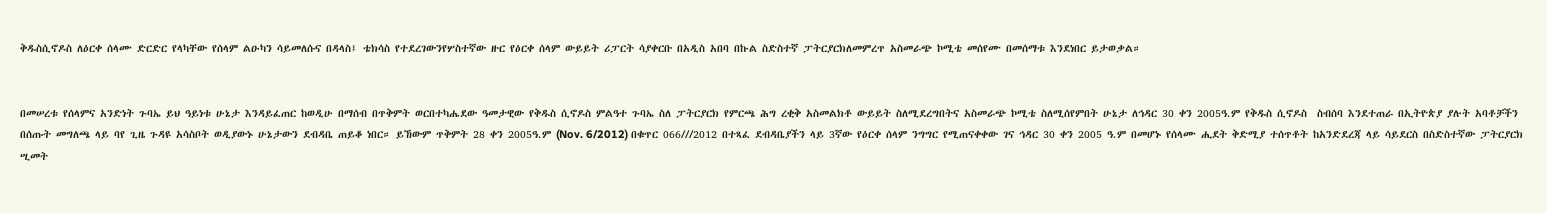ቅዱስሲኖዶስ ለዕርቀ ሰላሙ ድርድር የላካቸው የሰላም ልዑካን ሳይመለሱና በዳላስ፤ ቴክሳስ የተደረገውንየሦስተኛው ዙር የዕርቀ ሰላም ውይይት ሪፓርት ሳያቀርቡ በአዲስ አበባ በኩል ስድስተኛ ፓትርያርክለመምረጥ አስመራጭ ኮሚቴ መሰየሙ በመሰማቱ እንደነበር ይታወቃል።


በመሠረቱ የሰላምና አንድነት ጉባኤ ይህ ዓይነቱ ሁኔታ እንዳይፈጠር ከወዲሁ በማሰብ በጥቅምት ወርበተካሔደው ዓመታዊው የቅዱስ ሲኖዶስ ምልዓተ ጉባኤ ስለ ፓትርያርክ የምርጫ ሕግ ረቂቅ አስመልክቶ ውይይት ስለሚደረግበትና አስመራጭ ኮሚቴ ስለሚሰየምበት ሁኔታ ለኅዳር 30 ቀን 2005ዓ.ም የቅዱስ ሲኖዶስ  ስብሰባ እንደተጠራ በኢትዮጵያ ያሉት አባቶቻችን በሰጡት መግለጫ ላይ ባየ ጊዜ ጉዳዩ አሳስቦት ወዲያውኑ ሁኔታውን ደብዳቤ ጠይቆ ነበር። ይኸውም ጥቅምት 28 ቀን 2005ዓ.ም (Nov. 6/2012) በቁጥር 066///2012 በተጻፈ ደብዳቤያችን ላይ 3ኛው የዕርቀ ሰላም ንግግር የሚጠናቀቀው ገና ኅዳር 30 ቀን 2005 ዓ.ም በመሆኑ የሰላሙ ሒደት ቅድሚያ ተሰጥቶት ከአንድደረጃ ላይ ሳይደርስ በስድስተኛው ፓትርያርክ ሢመት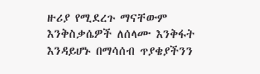ዙሪያ የሚደረጉ ማናቸውም እንቅስቃሴዎች ለሰላሙ እንቅፋት እንዳይሆኑ በማሳሰብ ጥያቄያችንን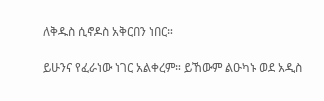ለቅዱስ ሲኖዶስ አቅርበን ነበር።

ይሁንና የፈራነው ነገር አልቀረም። ይኸውም ልዑካኑ ወደ አዲስ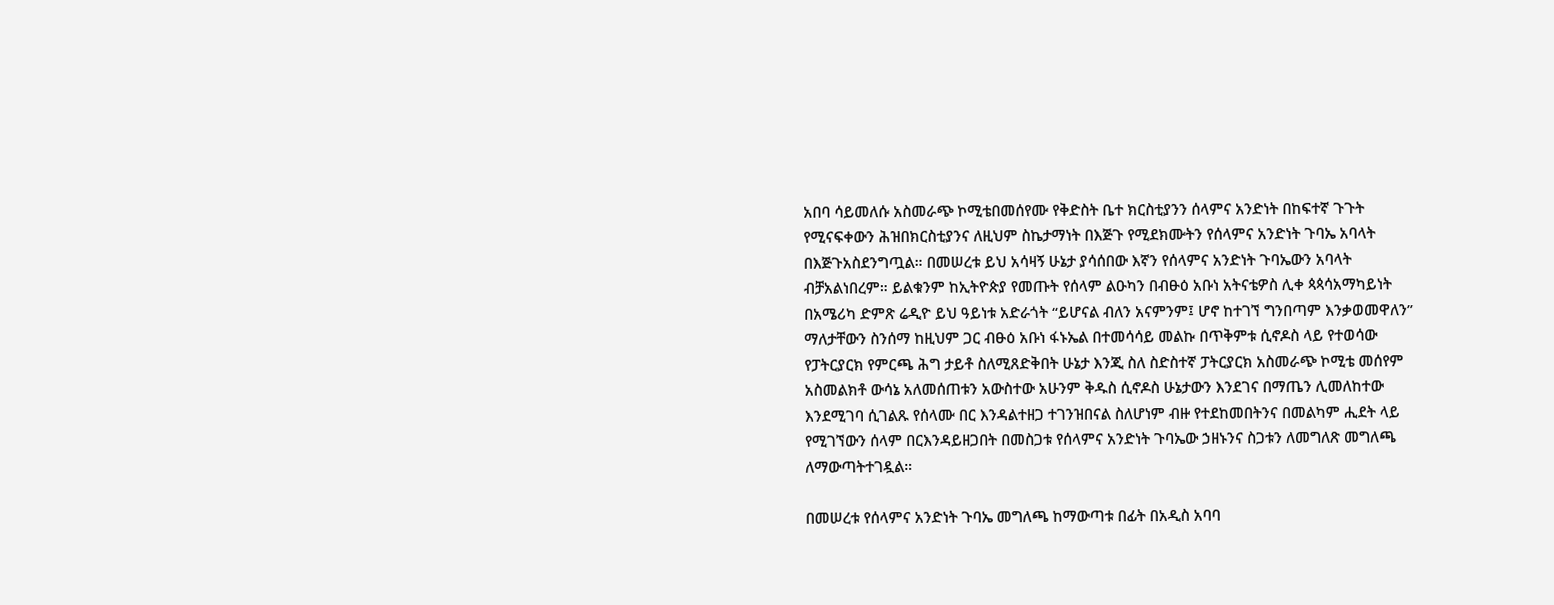አበባ ሳይመለሱ አስመራጭ ኮሚቴበመሰየሙ የቅድስት ቤተ ክርስቲያንን ሰላምና አንድነት በከፍተኛ ጉጉት የሚናፍቀውን ሕዝበክርስቲያንና ለዚህም ስኬታማነት በእጅጉ የሚደክሙትን የሰላምና አንድነት ጉባኤ አባላት በእጅጉአስደንግጧል። በመሠረቱ ይህ አሳዛኝ ሁኔታ ያሳሰበው እኛን የሰላምና አንድነት ጉባኤውን አባላት ብቻአልነበረም። ይልቁንም ከኢትዮጵያ የመጡት የሰላም ልዑካን በብፁዕ አቡነ አትናቴዎስ ሊቀ ጳጳሳአማካይነት በአሜሪካ ድምጽ ሬዲዮ ይህ ዓይነቱ አድራጎት “ይሆናል ብለን አናምንም፤ ሆኖ ከተገኘ ግንበጣም እንቃወመዋለን” ማለታቸውን ስንሰማ ከዚህም ጋር ብፁዕ አቡነ ፋኑኤል በተመሳሳይ መልኩ በጥቅምቱ ሲኖዶስ ላይ የተወሳው የፓትርያርክ የምርጫ ሕግ ታይቶ ስለሚጸድቅበት ሁኔታ እንጂ ስለ ስድስተኛ ፓትርያርክ አስመራጭ ኮሚቴ መሰየም አስመልክቶ ውሳኔ አለመሰጠቱን አውስተው አሁንም ቅዱስ ሲኖዶስ ሁኔታውን እንደገና በማጤን ሊመለከተው እንደሚገባ ሲገልጹ የሰላሙ በር እንዳልተዘጋ ተገንዝበናል ስለሆነም ብዙ የተደከመበትንና በመልካም ሒደት ላይ የሚገኘውን ሰላም በርእንዳይዘጋበት በመስጋቱ የሰላምና አንድነት ጉባኤው ኃዘኑንና ስጋቱን ለመግለጽ መግለጫ ለማውጣትተገዷል።

በመሠረቱ የሰላምና አንድነት ጉባኤ መግለጫ ከማውጣቱ በፊት በአዲስ አባባ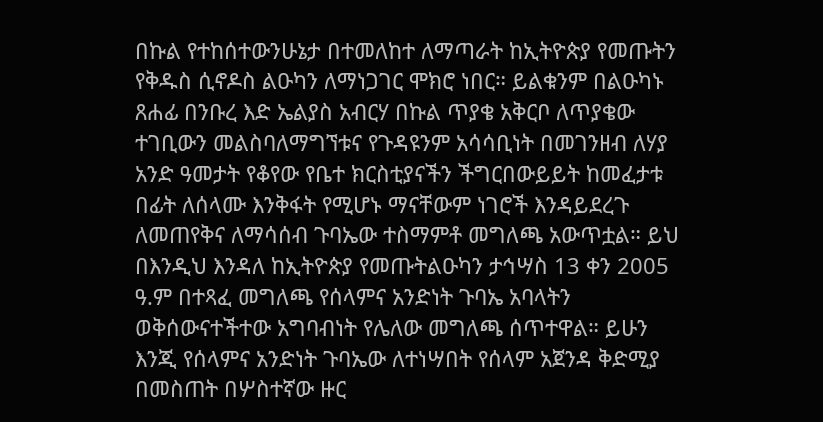በኩል የተከሰተውንሁኔታ በተመለከተ ለማጣራት ከኢትዮጵያ የመጡትን የቅዱስ ሲኖዶስ ልዑካን ለማነጋገር ሞክሮ ነበር። ይልቁንም በልዑካኑ ጸሐፊ በንቡረ እድ ኤልያስ አብርሃ በኩል ጥያቄ አቅርቦ ለጥያቄው ተገቢውን መልስባለማግኘቱና የጉዳዩንም አሳሳቢነት በመገንዘብ ለሃያ አንድ ዓመታት የቆየው የቤተ ክርስቲያናችን ችግርበውይይት ከመፈታቱ በፊት ለሰላሙ እንቅፋት የሚሆኑ ማናቸውም ነገሮች እንዳይደረጉ ለመጠየቅና ለማሳሰብ ጉባኤው ተስማምቶ መግለጫ አውጥቷል። ይህ በእንዲህ እንዳለ ከኢትዮጵያ የመጡትልዑካን ታኅሣስ 13 ቀን 2005 ዓ.ም በተጻፈ መግለጫ የሰላምና አንድነት ጉባኤ አባላትን ወቅሰውናተችተው አግባብነት የሌለው መግለጫ ሰጥተዋል። ይሁን እንጂ የሰላምና አንድነት ጉባኤው ለተነሣበት የሰላም አጀንዳ ቅድሚያ በመስጠት በሦስተኛው ዙር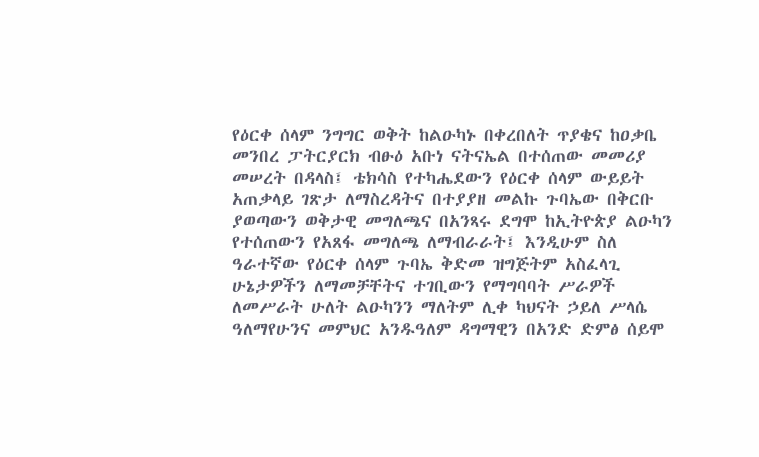የዕርቀ ሰላም ንግግር ወቅት ከልዑካኑ በቀረበለት ጥያቄና ከዐቃቤ መንበረ ፓትርያርክ ብፁዕ አቡነ ናትናኤል በተሰጠው መመሪያ መሠረት በዳላስ፤ ቴክሳስ የተካሔደውን የዕርቀ ሰላም ውይይት አጠቃላይ ገጽታ ለማስረዳትና በተያያዘ መልኩ ጉባኤው በቅርቡ ያወጣውን ወቅታዊ መግለጫና በአንጻሩ ደግሞ ከኢትዮጵያ ልዑካን የተሰጠውን የአጸፋ መግለጫ ለማብራራት፤ እንዲሁም ስለ ዓራተኛው የዕርቀ ሰላም ጉባኤ ቅድመ ዝግጅትም አስፈላጊ ሁኔታዎችን ለማመቻቸትና ተገቢውን የማግባባት ሥራዎች ለመሥራት ሁለት ልዑካንን ማለትም ሊቀ ካህናት ኃይለ ሥላሴ ዓለማየሁንና መምህር አንዱዓለም ዳግማዊን በአንድ ድምፅ ሰይሞ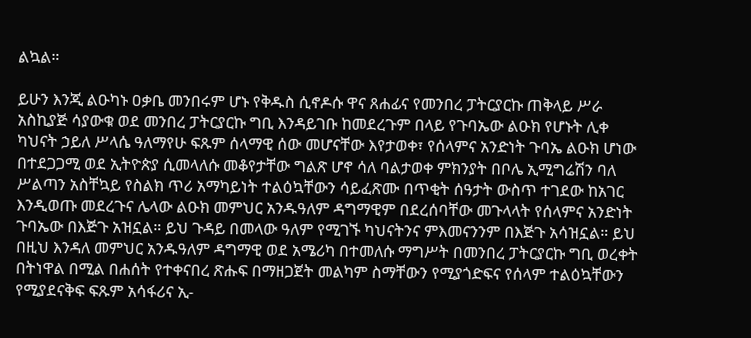ልኳል።

ይሁን እንጂ ልዑካኑ ዐቃቤ መንበሩም ሆኑ የቅዱስ ሲኖዶሱ ዋና ጸሐፊና የመንበረ ፓትርያርኩ ጠቅላይ ሥራ አስኪያጅ ሳያውቁ ወደ መንበረ ፓትርያርኩ ግቢ እንዳይገቡ ከመደረጉም በላይ የጉባኤው ልዑክ የሆኑት ሊቀ ካህናት ኃይለ ሥላሴ ዓለማየሁ ፍጹም ሰላማዊ ሰው መሆናቸው እየታወቀ፣ የሰላምና አንድነት ጉባኤ ልዑክ ሆነው በተደጋጋሚ ወደ ኢትዮጵያ ሲመላለሱ መቆየታቸው ግልጽ ሆኖ ሳለ ባልታወቀ ምክንያት በቦሌ ኢሚግሬሽን ባለ ሥልጣን አስቸኳይ የስልክ ጥሪ አማካይነት ተልዕኳቸውን ሳይፈጽሙ በጥቂት ሰዓታት ውስጥ ተገደው ከአገር እንዲወጡ መደረጉና ሌላው ልዑክ መምህር አንዱዓለም ዳግማዊም በደረሰባቸው መጉላላት የሰላምና አንድነት ጉባኤው በእጅጉ አዝኗል። ይህ ጉዳይ በመላው ዓለም የሚገኙ ካህናትንና ምእመናንንም በእጅጉ አሳዝኗል። ይህ በዚህ እንዳለ መምህር አንዱዓለም ዳግማዊ ወደ አሜሪካ በተመለሱ ማግሥት በመንበረ ፓትርያርኩ ግቢ ወረቀት በትነዋል በሚል በሐሰት የተቀናበረ ጽሑፍ በማዘጋጀት መልካም ስማቸውን የሚያጎድፍና የሰላም ተልዕኳቸውን የሚያደናቅፍ ፍጹም አሳፋሪና ኢ-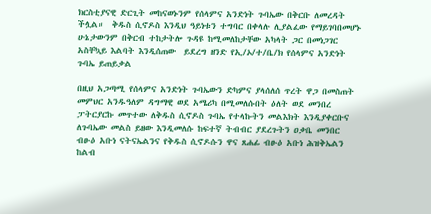ክርስቲያናዊ ድርጊት መከናወኑንም የሰላምና አንድነት ጉባኤው በቅርቡ ለመረዳት ችሏል።  ቅዱስ ሲኖዶስ እንዲህ ዓይነቱን ተግባር በቀላሉ ሊያልፈው የማይገባበመሆኑ ሁኔታውንም በቅርብ ተከታትሎ ጉዳዩ ከሚመለከታቸው አካላት ጋር በመነጋገር አስቸኳይ እልባት እንዲሰጠው  ይደረግ ዘንድ የኢ/ኦ/ተ/ቤ/ክ የሰላምና አንድነት ጉባኤ ይጠይቃል

በዚህ አጋጣሚ የሰላምና አንድነት ጉባኤውን ድካምና ያላሰለሰ ጥረት ዋጋ በመስጠት መምህር አንዱዓለም ዳግማዊ ወደ አሜሪካ በሚመለሱበት ዕለት ወደ መንበረ ፓትርያርኩ መጥተው ለቅዱስ ሲኖዶስ ጉባኤ የተላኩትን መልእክት እንዲያቀርቡና ለጉባኤው መልስ ይዘው እንዲመለሱ ከፍተኛ ትብብር ያደረጉትን ዐቃቤ መንበር ብፁዕ አቡነ ናትናኤልንና የቅዱስ ሲኖዶሱን ዋና ጸሐፊ ብፁዕ አቡነ ሕዝቅኤልን ከልብ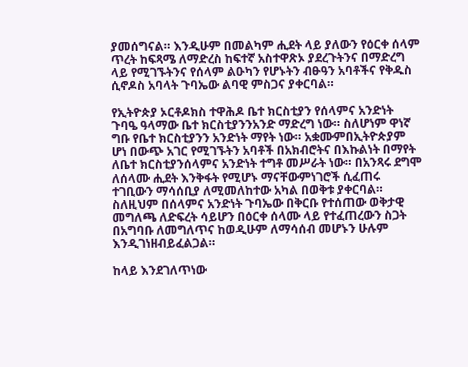ያመሰግናል። እንዲሁም በመልካም ሒደት ላይ ያለውን የዕርቀ ሰላም ጥረት ከፍጻሜ ለማድረስ ከፍተኛ አስተዋጽኦ ያደረጉትንና በማድረግ ላይ የሚገኙትንና የሰላም ልዑካን የሆኑትን ብፁዓን አባቶችና የቅዱስ ሲኖዶስ አባላት ጉባኤው ልባዊ ምስጋና ያቀርባል።

የኢትዮጵያ ኦርቶዶክስ ተዋሕዶ ቤተ ክርስቲያን የሰላምና አንድነት ጉባዔ ዓላማው ቤተ ክርስቲያንንአንድ ማድረግ ነው። ስለሆነም ዋነኛ ግቡ የቤተ ክርስቲያንን አንድነት ማየት ነው። አቋሙምበኢትዮጵያም ሆነ በውጭ አገር የሚገኙትን አባቶች በአክብሮትና በእኩልነት በማየት ለቤተ ክርስቲያንሰላምና አንድነት ተግቶ መሥራት ነው። በአንጻሩ ደግሞ ለሰላሙ ሒደት እንቅፋት የሚሆኑ ማናቸውምነገሮች ሲፈጠሩ  ተገቢውን ማሳሰቢያ ለሚመለከተው አካል በወቅቱ ያቀርባል። ስለዚህም በሰላምና አንድነት ጉባኤው በቅርቡ የተሰጠው ወቅታዊ መግለጫ ለድፍረት ሳይሆን በዕርቀ ሰላሙ ላይ የተፈጠረውን ስጋት በአግባቡ ለመግለጥና ከወዲሁም ለማሳሰብ መሆኑን ሁሉም እንዲገነዘብይፈልጋል።

ከላይ እንደገለጥነው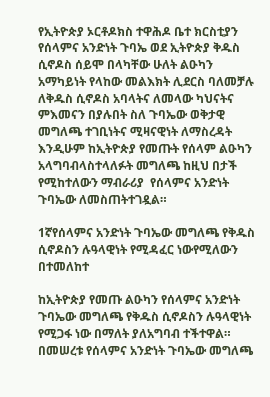የኢትዮጵያ ኦርቶዶክስ ተዋሕዶ ቤተ ክርስቲያን የሰላምና አንድነት ጉባኤ ወደ ኢትዮጵያ ቅዱስ ሲኖዶስ ሰይሞ በላካቸው ሁለት ልዑካን አማካይነት የላከው መልእክት ሊደርስ ባለመቻሉ ለቅዱስ ሲኖዶስ አባላትና ለመላው ካህናትና ምእመናን በያሉበት ስለ ጉባኤው ወቅታዊ መግለጫ ተገቢነትና ሚዛናዊነት ለማስረዳት እንዲሁም ከኢትዮጵያ የመጡት የሰላም ልዑካን አላግባብላስተላለፉት መግለጫ ከዚህ በታች የሚከተለውን ማብራሪያ  የሰላምና አንድነት ጉባኤው ለመስጠትተገዷል።

1ኛየሰላምና አንድነት ጉባኤው መግለጫ የቅዱስ ሲኖዶስን ሉዓላዊነት የሚዳፈር ነውየሚለውን በተመለከተ

ከኢትዮጵያ የመጡ ልዑካን የሰላምና አንድነት ጉባኤው መግለጫ የቅዱስ ሲኖዶስን ሉዓላዊነት የሚጋፋ ነው በማለት ያለአግባብ ተችተዋል። በመሠረቱ የሰላምና አንድነት ጉባኤው መግለጫ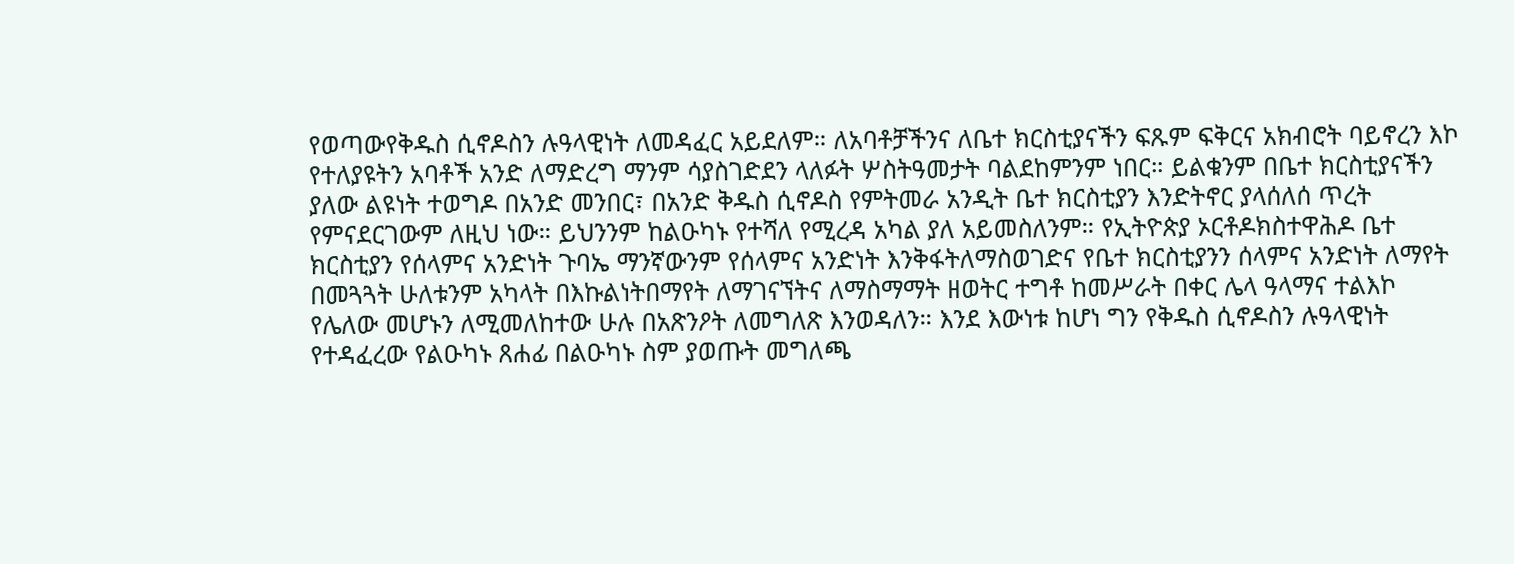የወጣውየቅዱስ ሲኖዶስን ሉዓላዊነት ለመዳፈር አይደለም። ለአባቶቻችንና ለቤተ ክርስቲያናችን ፍጹም ፍቅርና አክብሮት ባይኖረን እኮ የተለያዩትን አባቶች አንድ ለማድረግ ማንም ሳያስገድደን ላለፉት ሦስትዓመታት ባልደከምንም ነበር። ይልቁንም በቤተ ክርስቲያናችን ያለው ልዩነት ተወግዶ በአንድ መንበር፣ በአንድ ቅዱስ ሲኖዶስ የምትመራ አንዲት ቤተ ክርስቲያን እንድትኖር ያላሰለሰ ጥረት የምናደርገውም ለዚህ ነው። ይህንንም ከልዑካኑ የተሻለ የሚረዳ አካል ያለ አይመስለንም። የኢትዮጵያ ኦርቶዶክስተዋሕዶ ቤተ ክርስቲያን የሰላምና አንድነት ጉባኤ ማንኛውንም የሰላምና አንድነት እንቅፋትለማስወገድና የቤተ ክርስቲያንን ሰላምና አንድነት ለማየት በመጓጓት ሁለቱንም አካላት በእኩልነትበማየት ለማገናኘትና ለማስማማት ዘወትር ተግቶ ከመሥራት በቀር ሌላ ዓላማና ተልእኮ የሌለው መሆኑን ለሚመለከተው ሁሉ በአጽንዖት ለመግለጽ እንወዳለን። እንደ እውነቱ ከሆነ ግን የቅዱስ ሲኖዶስን ሉዓላዊነት የተዳፈረው የልዑካኑ ጸሐፊ በልዑካኑ ስም ያወጡት መግለጫ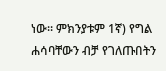ነው። ምክንያቱም 1ኛ) የግል ሐሳባቸውን ብቻ የገለጡበትን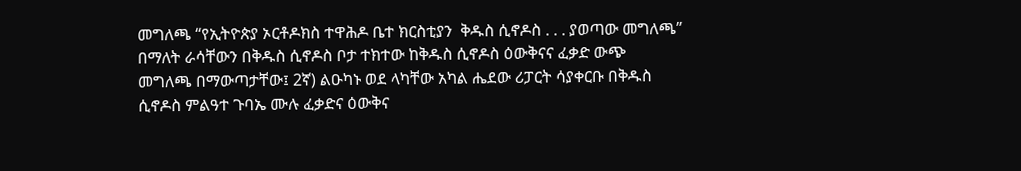መግለጫ “የኢትዮጵያ ኦርቶዶክስ ተዋሕዶ ቤተ ክርስቲያን  ቅዱስ ሲኖዶስ . . . ያወጣው መግለጫ” በማለት ራሳቸውን በቅዱስ ሲኖዶስ ቦታ ተክተው ከቅዱስ ሲኖዶስ ዕውቅናና ፈቃድ ውጭ መግለጫ በማውጣታቸው፤ 2ኛ) ልዑካኑ ወደ ላካቸው አካል ሔደው ሪፓርት ሳያቀርቡ በቅዱስ ሲኖዶስ ምልዓተ ጉባኤ ሙሉ ፈቃድና ዕውቅና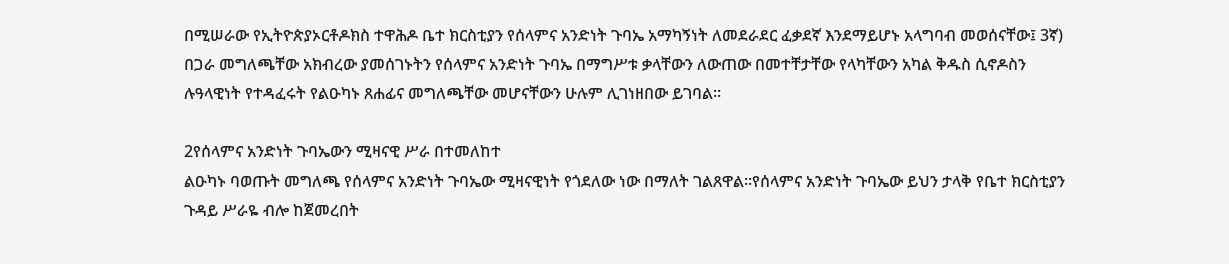በሚሠራው የኢትዮጵያኦርቶዶክስ ተዋሕዶ ቤተ ክርስቲያን የሰላምና አንድነት ጉባኤ አማካኝነት ለመደራደር ፈቃደኛ እንደማይሆኑ አላግባብ መወሰናቸው፤ 3ኛ) በጋራ መግለጫቸው አክብረው ያመሰገኑትን የሰላምና አንድነት ጉባኤ በማግሥቱ ቃላቸውን ለውጠው በመተቸታቸው የላካቸውን አካል ቅዱስ ሲኖዶስን ሉዓላዊነት የተዳፈሩት የልዑካኑ ጸሐፊና መግለጫቸው መሆናቸውን ሁሉም ሊገነዘበው ይገባል።

2የሰላምና አንድነት ጉባኤውን ሚዛናዊ ሥራ በተመለከተ
ልዑካኑ ባወጡት መግለጫ የሰላምና አንድነት ጉባኤው ሚዛናዊነት የጎደለው ነው በማለት ገልጸዋል፡፡የሰላምና አንድነት ጉባኤው ይህን ታላቅ የቤተ ክርስቲያን ጉዳይ ሥራዬ ብሎ ከጀመረበት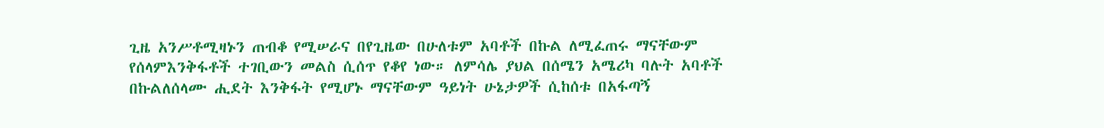ጊዜ አንሥቶሚዛኑን ጠብቆ የሚሠራና በየጊዜው በሁለቱም አባቶች በኩል ለሚፈጠሩ ማናቸውም የሰላምእንቅፋቶች ተገቢውን መልስ ሲሰጥ የቆየ ነው። ለምሳሌ ያህል በሰሜን አሜሪካ ባሉት አባቶች በኩልለሰላሙ ሒደት እንቅፋት የሚሆኑ ማናቸውም ዓይነት ሁኔታዎች ሲከሰቱ በአፋጣኝ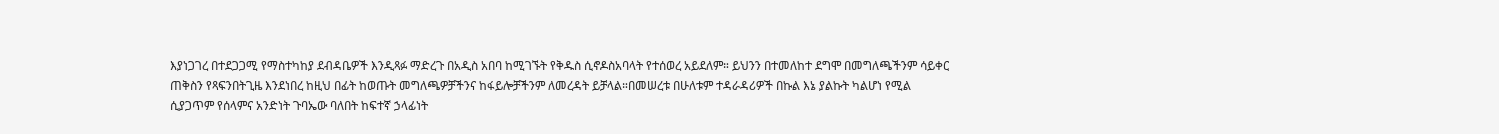እያነጋገረ በተደጋጋሚ የማስተካከያ ደብዳቤዎች እንዲጻፉ ማድረጉ በአዲስ አበባ ከሚገኙት የቅዱስ ሲኖዶስአባላት የተሰወረ አይደለም። ይህንን በተመለከተ ደግሞ በመግለጫችንም ሳይቀር ጠቅስን የጻፍንበትጊዜ እንደነበረ ከዚህ በፊት ከወጡት መግለጫዎቻችንና ከፋይሎቻችንም ለመረዳት ይቻላል።በመሠረቱ በሁለቱም ተዳራዳሪዎች በኩል እኔ ያልኩት ካልሆነ የሚል ሲያጋጥም የሰላምና አንድነት ጉባኤው ባለበት ከፍተኛ ኃላፊነት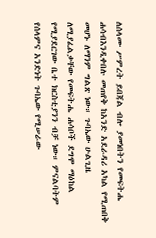ለሰላሙ ሥምረት ይበጃል ብሎ ያመነበትን የመፍትሔ ሐሳብእንዲቀበሉ መጠየቅ ከአንድ አደራዳሪ አካል የሚጠበቅ መሆኑ ለማንም ግልጽ ነው። ጉባኤው ሁልጊዜ ለሚያፈልቃቸው የመፍትሔ ሐሳቦች ደግሞ ማዕከል የሚያደርገው ቤተ ክርስቲያንን ብቻ ነው። ምናልባትም የሰላምና አንድነት ጉባኤው የሚሠራው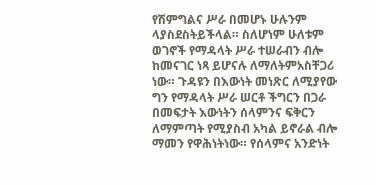የሽምግልና ሥራ በመሆኑ ሁሉንም  ላያስደስትይችላል። ስለሆነም ሁለቱም ወገኖች የማዳላት ሥራ ተሠራብን ብሎ ከመናገር ነጻ ይሆናሉ ለማለትምአስቸጋሪ ነው። ጉዳዩን በእውነት መነጽር ለሚያየው ግን የማዳላት ሥራ ሠርቶ ችግርን በጋራ በመፍታት እውነትን ሰላምንና ፍቅርን ለማምጣት የሚያስብ አካል ይኖራል ብሎ ማመን የዋሕነትነው። የሰላምና አንድነት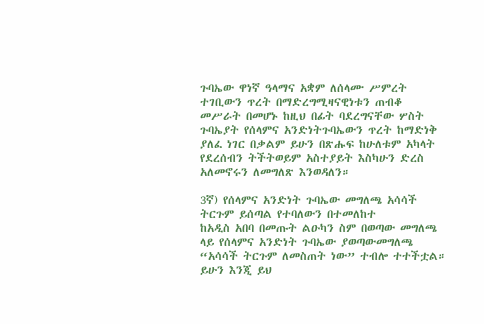ጉባኤው ዋነኛ ዓላማና አቋም ለሰላሙ ሥምረት ተገቢውን ጥረት በማድረግሚዛናዊነቱን ጠብቆ መሥራት በመሆኑ ከዚህ በፊት ባደረግናቸው ሦስት ጉባኤያት የሰላምና አንድነትጉባኤውን ጥረት ከማድነቅ ያለፈ ነገር በቃልም ይሁን በጽሑፍ ከሁለቱም አካላት የደረሰብን ትችትወይም አስተያይት እስካሁን ድረስ አለመኖሩን ለመግለጽ እንወዳለን።

3ኛ) የሰላምና አንድነት ጉባኤው መግለጫ አሳሳች ትርጉም ይሰጣል የተባለውን በተመለከተ
ከአዲስ አበባ በመጡት ልዑካን ስም በወጣው መግለጫ ላይ የሰላምና አንድነት ጉባኤው ያወጣውመግለጫ “አሳሳች ትርጉም ለመስጠት ነው” ተብሎ ተተችቷል። ይሁን እንጂ ይህ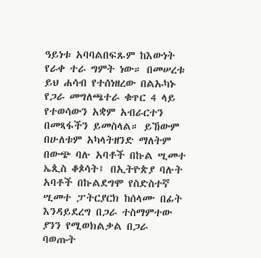ዓይነቱ አባባልበፍጹም ከእውነት የራቀ ተራ ግምት ነው። በመሠረቱ ይህ ሐሳብ የተሰነዘረው በልኡካኑ የጋራ መግለጫተራ ቁጥር 4 ላይ የተወሳውን አቋም አብራርተን በመጻፋችን ይመስላል። ይኸውም በሁለቱም አካላትዘንድ ማለትም  በውጭ ባሉ አባቶች በኩል ሢመተ ኤጲስ ቆጶሳት፤ በኢትዮጵያ ባሉት አባቶች በኩልደግሞ የስድስተኛ ሢመተ ፓትርያርክ ከሰላሙ በፊት እንዳይደረግ በጋራ ተስማምተው ያንን የሚወክልቃል በጋራ ባወጡት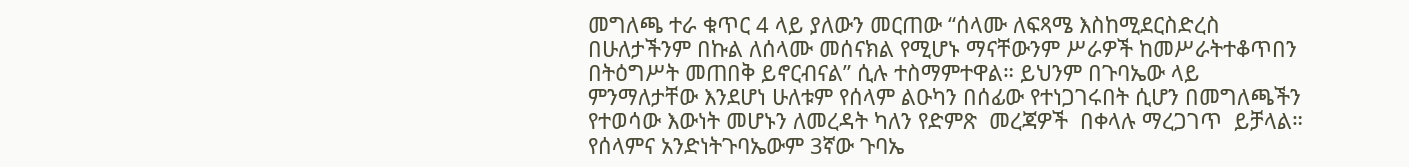መግለጫ ተራ ቁጥር 4 ላይ ያለውን መርጠው “ሰላሙ ለፍጻሜ እስከሚደርስድረስ በሁለታችንም በኩል ለሰላሙ መሰናክል የሚሆኑ ማናቸውንም ሥራዎች ከመሥራትተቆጥበን በትዕግሥት መጠበቅ ይኖርብናል” ሲሉ ተስማምተዋል። ይህንም በጉባኤው ላይ ምንማለታቸው እንደሆነ ሁለቱም የሰላም ልዑካን በሰፊው የተነጋገሩበት ሲሆን በመግለጫችን የተወሳው እውነት መሆኑን ለመረዳት ካለን የድምጽ  መረጃዎች  በቀላሉ ማረጋገጥ  ይቻላል። የሰላምና አንድነትጉባኤውም 3ኛው ጉባኤ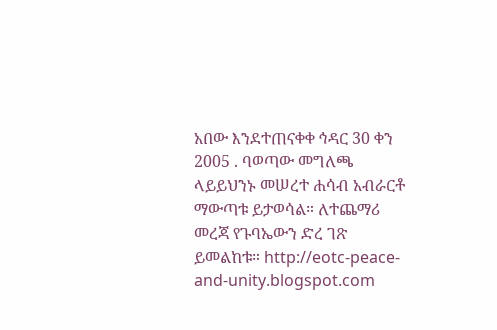አበው እንደተጠናቀቀ ኅዳር 30 ቀን 2005 . ባወጣው መግለጫ ላይይህንኑ መሠረተ ሐሳብ አብራርቶ ማውጣቱ ይታወሳል። ለተጨማሪ መረጃ የጉባኤውን ድረ ገጽ ይመልከቱ። http://eotc-peace-and-unity.blogspot.com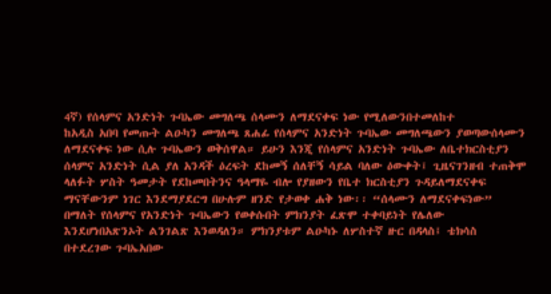4ኛ) የሰላምና አንድነት ጉባኤው መግለጫ ሰላሙን ለማደናቀፍ ነው የሚለውንበተመለከተ
ከአዲስ አበባ የመጡት ልዑካን መግለጫ ጸሐፊ የሰላምና አንድነት ጉባኤው መግለጫውን ያወጣውሰላሙን ለማደናቀፍ ነው ሲሉ ጉባኤውን ወቅሰዋል። ይሁን እንጂ የሰላምና አንድነት ጉባኤው ለቤተክርስቲያን ሰላምና አንድነት ሲል ያለ አንዳች ዕረፍት ደከመኝ ሰለቸኝ ሳይል ባለው ዕውቀት፤ ጊዜናገንዘብ ተጠቅሞ ላለፉት ሦስት ዓመታት የደከመበትንና ዓላማዬ ብሎ የያዘውን የቤተ ክርስቲያን ጉዳይለማደናቀፍ ማናቸውንም ነገር እንደማያደርግ በሁሉም ዘንድ የታወቀ ሐቅ ነው፡፡ “ሰላሙን ለማደናቀፍነው” በማለት የሰላምና የአንድነት ጉባኤውን የወቀሱበት ምክንያት ፈጽሞ ተቀባይነት የሌለው እንደሆነበአጽንኦት ልንገልጽ እንወዳለን። ምክንያቱም ልዑካኑ ለሦስተኛ ዙር በዳላስ፤ ቴክሳስ በተደረገው ጉባኤአበው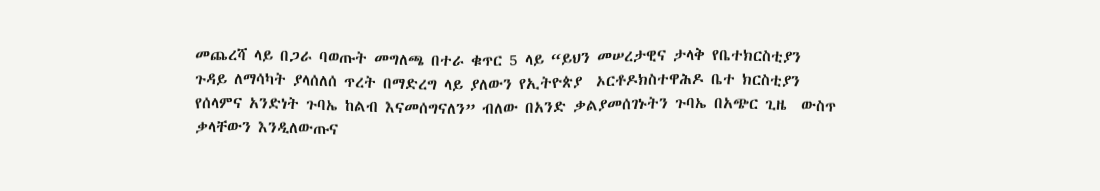መጨረሻ ላይ በጋራ ባወጡት መግለጫ በተራ ቁጥር 5 ላይ “ይህን መሠረታዊና ታላቅ የቤተክርስቲያን ጉዳይ ለማሳካት ያላሰለሰ ጥረት በማድረግ ላይ ያለውን የኢትዮጵያ  ኦርቶዶክስተዋሕዶ ቤተ ክርስቲያን የሰላምና አንድነት ጉባኤ ከልብ እናመሰግናለን” ብለው በአንድ ቃልያመሰገኑትን ጉባኤ በአጭር ጊዜ  ውስጥ ቃላቸውን እንዲለውጡና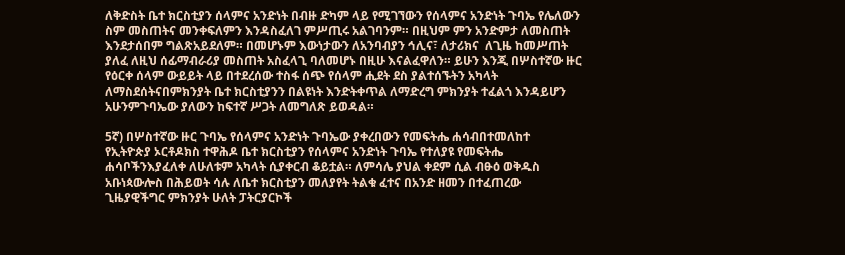ለቅድስት ቤተ ክርስቲያን ሰላምና አንድነት በብዙ ድካም ላይ የሚገኘውን የሰላምና አንድነት ጉባኤ የሌለውን ስም መስጠትና መንቀፍለምን እንዳስፈለገ ምሥጢሩ አልገባንም። በዚህም ምን አንድምታ ለመስጠት እንደታሰበም ግልጽአይደለም። በመሆኑም እውነታውን ለአንባብያን ኅሊና፣ ለታሪክና  ለጊዜ ከመሥጠት ያለፈ ለዚህ ሰፊማብራሪያ መስጠት አስፈላጊ ባለመሆኑ በዚሁ እናልፈዋለን። ይሁን እንጂ በሦስተኛው ዙር የዕርቀ ሰላም ውይይት ላይ በተደረሰው ተስፋ ሰጭ የሰላም ሒደት ደስ ያልተሰኙትን አካላት ለማስደሰትናበምክንያት ቤተ ክርስቲያንን በልዩነት እንድትቀጥል ለማድረግ ምክንያት ተፈልጎ እንዳይሆን አሁንምጉባኤው ያለውን ከፍተኛ ሥጋት ለመግለጽ ይወዳል።

5ኛ) በሦስተኛው ዙር ጉባኤ የሰላምና አንድነት ጉባኤው ያቀረበውን የመፍትሔ ሐሳብበተመለከተ
የኢትዮጵያ ኦርቶዶክስ ተዋሕዶ ቤተ ክርስቲያን የሰላምና አንድነት ጉባኤ የተለያዩ የመፍትሔ ሐሳቦችንእያፈለቀ ለሁለቱም አካላት ሲያቀርብ ቆይቷል። ለምሳሌ ያህል ቀደም ሲል ብፁዕ ወቅዱስ አቡነጳውሎስ በሕይወት ሳሉ ለቤተ ክርስቲያን መለያየት ትልቁ ፈተና በአንድ ዘመን በተፈጠረው ጊዜያዊችግር ምክንያት ሁለት ፓትርያርኮች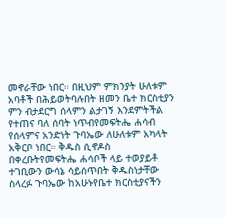መኖራቸው ነበር። በዚህም ምክንያት ሁለቱም አባቶች በሕይወትባሉበት ዘመን ቤተ ክርስቲያን ምን ብታደርግ ሰላምን ልታገኝ እንደምትችል የተጠና ባለ ሰባት ነጥብየመፍትሔ ሐሳብ የሰላምና አንድነት ጉባኤው ለሁለቱም አካላት አቅርቦ ነበር። ቅዱስ ሲኖዶስ በቀረቡትየመፍትሔ ሐሳቦች ላይ ተወያይቶ ተገቢውን ውሳኔ ሳይሰጥበት ቅዱስነታቸው ስላረፉ ጉባኤው ከአሁኑየቤተ ክርስቲያናችን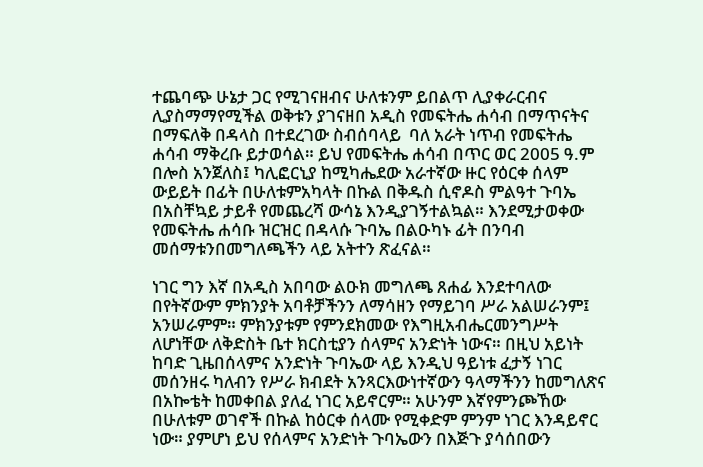ተጨባጭ ሁኔታ ጋር የሚገናዘብና ሁለቱንም ይበልጥ ሊያቀራርብና ሊያስማማየሚችል ወቅቱን ያገናዘበ አዲስ የመፍትሔ ሐሳብ በማጥናትና በማፍለቅ በዳላስ በተደረገው ስብሰባላይ  ባለ አራት ነጥብ የመፍትሔ ሐሳብ ማቅረቡ ይታወሳል። ይህ የመፍትሔ ሐሳብ በጥር ወር 2005 ዓ.ም በሎስ አንጀለስ፤ ካሊፎርኒያ ከሚካሔደው አራተኛው ዙር የዕርቀ ሰላም ውይይት በፊት በሁለቱምአካላት በኩል በቅዱስ ሲኖዶስ ምልዓተ ጉባኤ በአስቸኳይ ታይቶ የመጨረሻ ውሳኔ እንዲያገኝተልኳል። እንደሚታወቀው የመፍትሔ ሐሳቡ ዝርዝር በዳላሱ ጉባኤ በልዑካኑ ፊት በንባብ መሰማቱንበመግለጫችን ላይ አትተን ጽፈናል።

ነገር ግን እኛ በአዲስ አበባው ልዑክ መግለጫ ጸሐፊ እንደተባለው በየትኛውም ምክንያት አባቶቻችንን ለማሳዘን የማይገባ ሥራ አልሠራንም፤ አንሠራምም። ምክንያቱም የምንደክመው የእግዚአብሔርመንግሥት ለሆነቸው ለቅድስት ቤተ ክርስቲያን ሰላምና አንድነት ነውና። በዚህ አይነት ከባድ ጊዜበሰላምና አንድነት ጉባኤው ላይ እንዲህ ዓይነቱ ፈታኝ ነገር መሰንዘሩ ካለብን የሥራ ክብደት አንጻርእውነተኛውን ዓላማችንን ከመግለጽና በአኰቴት ከመቀበል ያለፈ ነገር አይኖርም። አሁንም እኛየምንጮኸው በሁለቱም ወገኖች በኩል ከዕርቀ ሰላሙ የሚቀድም ምንም ነገር እንዳይኖር ነው። ያምሆነ ይህ የሰላምና አንድነት ጉባኤውን በእጅጉ ያሳሰበውን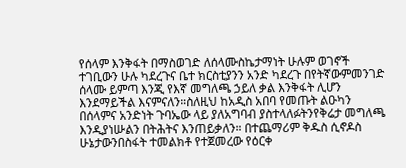የሰላም እንቅፋት በማስወገድ ለሰላሙስኬታማነት ሁሉም ወገኖች ተገቢውን ሁሉ ካደረጉና ቤተ ክርስቲያንን አንድ ካደረጉ በየትኛውምመንገድ ሰላሙ ይምጣ እንጂ የእኛ መግለጫ ኃይለ ቃል እንቅፋት ሊሆን እንደማይችል እናምናለን።ስለዚህ ከአዲስ አበባ የመጡት ልዑካን በሰላምና አንድነት ጉባኤው ላይ ያለአግባብ ያስተላለፉትንየቅሬታ መግለጫ እንዲያነሡልን በትሕትና እንጠይቃለን። በተጨማሪም ቅዱስ ሲኖዶስ ሁኔታውንበስፋት ተመልክቶ የተጀመረው የዕርቀ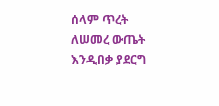ሰላም ጥረት ለሠመረ ውጤት እንዲበቃ ያደርግ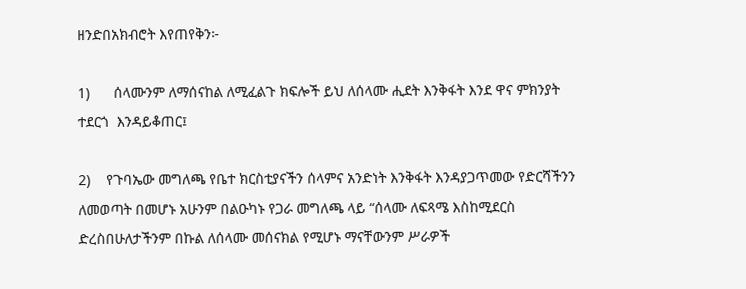ዘንድበአክብሮት እየጠየቅን፦

1)      ሰላሙንም ለማሰናከል ለሚፈልጉ ክፍሎች ይህ ለሰላሙ ሒደት እንቅፋት እንደ ዋና ምክንያት ተደርጎ  እንዳይቆጠር፤

2)    የጉባኤው መግለጫ የቤተ ክርስቲያናችን ሰላምና አንድነት እንቅፋት እንዳያጋጥመው የድርሻችንን ለመወጣት በመሆኑ አሁንም በልዑካኑ የጋራ መግለጫ ላይ “ሰላሙ ለፍጻሜ እስከሚደርስ ድረስበሁለታችንም በኩል ለሰላሙ መሰናክል የሚሆኑ ማናቸውንም ሥራዎች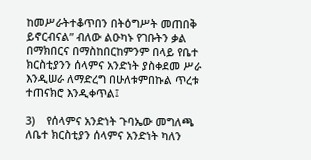ከመሥራትተቆጥበን በትዕግሥት መጠበቅ ይኖርብናል” ብለው ልዑካኑ የገቡትን ቃል በማክበርና በማስከበርከምንም በላይ የቤተ ክርስቲያንን ሰላምና አንድነት ያስቀደመ ሥራ እንዲሠራ ለማድረግ በሁለቱምበኩል ጥረቱ ተጠናክሮ እንዲቀጥል፤

3)    የሰላምና አንድነት ጉባኤው መግለጫ ለቤተ ክርስቲያን ሰላምና አንድነት ካለን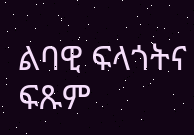ልባዊ ፍላጎትና ፍጹም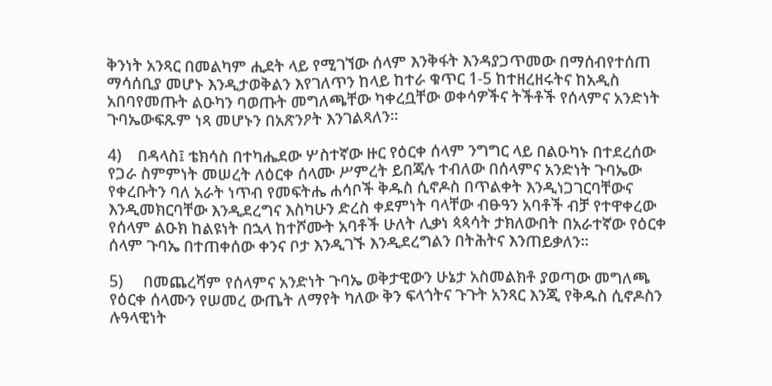ቅንነት አንጻር በመልካም ሒደት ላይ የሚገኘው ሰላም እንቅፋት እንዳያጋጥመው በማሰብየተሰጠ ማሳሰቢያ መሆኑ እንዲታወቅልን እየገለጥን ከላይ ከተራ ቁጥር 1-5 ከተዘረዘሩትና ከአዲስ አበባየመጡት ልዑካን ባወጡት መግለጫቸው ካቀረቧቸው ወቀሳዎችና ትችቶች የሰላምና አንድነት ጉባኤውፍጹም ነጻ መሆኑን በአጽንዖት እንገልጻለን።

4)    በዳላስ፤ ቴክሳስ በተካሔደው ሦስተኛው ዙር የዕርቀ ሰላም ንግግር ላይ በልዑካኑ በተደረሰው የጋራ ስምምነት መሠረት ለዕርቀ ሰላሙ ሥምረት ይበጃሉ ተብለው በሰላምና አንድነት ጉባኤው የቀረቡትን ባለ አራት ነጥብ የመፍትሔ ሐሳቦች ቅዱስ ሲኖዶስ በጥልቀት እንዲነጋገርባቸውና እንዲመክርባቸው እንዲደረግና እስካሁን ድረስ ቀደምነት ባላቸው ብፁዓን አባቶች ብቻ የተዋቀረው የሰላም ልዑክ ከልዩነት በኋላ ከተሾሙት አባቶች ሁለት ሊቃነ ጳጳሳት ታክለውበት በአራተኛው የዕርቀ ሰላም ጉባኤ በተጠቀሰው ቀንና ቦታ እንዲገኙ እንዲደረግልን በትሕትና እንጠይቃለን።

5)     በመጨረሻም የሰላምና አንድነት ጉባኤ ወቅታዊውን ሁኔታ አስመልክቶ ያወጣው መግለጫ የዕርቀ ሰላሙን የሠመረ ውጤት ለማየት ካለው ቅን ፍላጎትና ጉጉት አንጻር እንጂ የቅዱስ ሲኖዶስን ሉዓላዊነት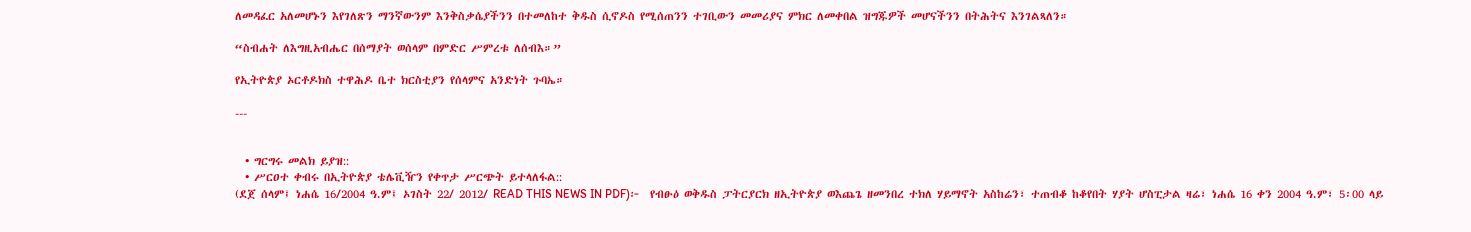ለመዳፈር አለመሆኑን እየገለጽን ማንኛውንም እንቅስቃሴያችንን በተመለከተ ቅዱስ ሲኖዶስ የሚሰጠንን ተገቢውን መመሪያና ምክር ለመቀበል ዝግጁዎች መሆናችንን በትሕትና እንገልጻለን።

“ስብሐት ለእግዚአብሔር በሰማያት ወሰላም በምድር ሥምረቱ ለሰብእ።”

የኢትዮጵያ ኦርቶዶክስ ተዋሕዶ ቤተ ክርስቲያን የሰላምና አንድነት ጉባኤ።

---


  • ግርግሩ መልክ ይያዝ::
  • ሥርዐተ ቀብሩ በኢትዮጵያ ቴሌቪዥን የቀጥታ ሥርጭት ይተላለፋል::
(ደጀ ሰላም፤ ነሐሴ 16/2004 ዓ.ም፤ ኦገስት 22/ 2012/ READ THIS NEWS IN PDF)፦  የብፁዕ ወቅዱስ ፓትርያርክ ዘኢትዮጵያ ወእጨጌ ዘመንበረ ተክለ ሃይማኖት አስከሬን፣ ተጠብቆ ከቆየበት ሃያት ሆስፒታል ዛሬ፣ ነሐሴ 16 ቀን 2004 ዓ.ም፣ 5፡00 ላይ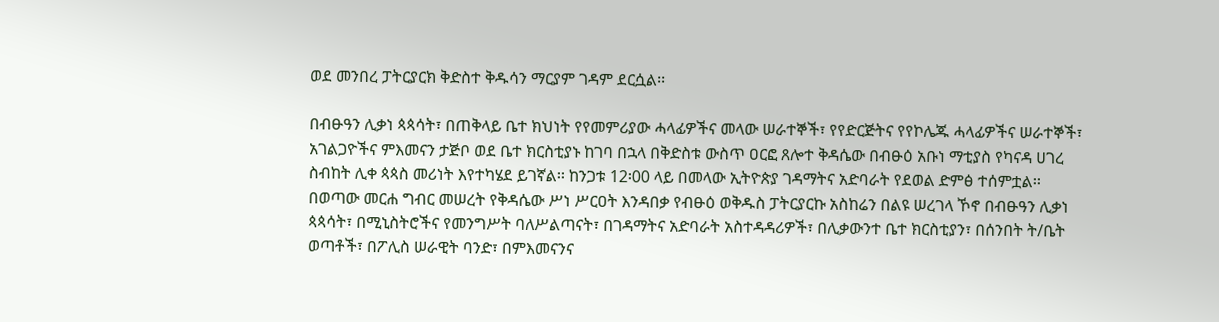ወደ መንበረ ፓትርያርክ ቅድስተ ቅዱሳን ማርያም ገዳም ደርሷል፡፡

በብፁዓን ሊቃነ ጳጳሳት፣ በጠቅላይ ቤተ ክህነት የየመምሪያው ሓላፊዎችና መላው ሠራተኞች፣ የየድርጅትና የየኮሌጁ ሓላፊዎችና ሠራተኞች፣ አገልጋዮችና ምእመናን ታጅቦ ወደ ቤተ ክርስቲያኑ ከገባ በኋላ በቅድስቱ ውስጥ ዐርፎ ጸሎተ ቅዳሴው በብፁዕ አቡነ ማቲያስ የካናዳ ሀገረ ስብከት ሊቀ ጳጳስ መሪነት እየተካሄደ ይገኛል፡፡ ከንጋቱ 12፡00 ላይ በመላው ኢትዮጵያ ገዳማትና አድባራት የደወል ድምፅ ተሰምቷል፡፡
በወጣው መርሐ ግብር መሠረት የቅዳሴው ሥነ ሥርዐት እንዳበቃ የብፁዕ ወቅዱስ ፓትርያርኩ አስከሬን በልዩ ሠረገላ ኾኖ በብፁዓን ሊቃነ ጳጳሳት፣ በሚኒስትሮችና የመንግሥት ባለሥልጣናት፣ በገዳማትና አድባራት አስተዳዳሪዎች፣ በሊቃውንተ ቤተ ክርስቲያን፣ በሰንበት ት/ቤት ወጣቶች፣ በፖሊስ ሠራዊት ባንድ፣ በምእመናንና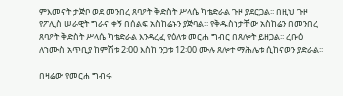ምእመናት ታጅቦ ወደ መንበረ ጸባዖት ቅድስት ሥላሴ ካቴድራል ጉዞ ያደርጋል፡፡ በዚህ ጉዞ የፖሊስ ሠራዊት ግራና ቀኝ በሰልፍ አስከሬኑን ያጅባል፡፡ የቅዱስነታቸው አስከሬን በመንበረ ጸባዖት ቅድስት ሥላሴ ካቴድራል እንዳረፈ የዕለቱ መርሐ ግብር በጸሎት ይዘጋል፡፡ ረቡዕ ለኀሙስ አጥቢያ ከምሽቱ 2፡00 እስከ ንጋቱ 12፡00 ሙሉ ጸሎተ ማሕሌቱ ሲከናወን ያድራል፡፡

በዛሬው የመርሐ ግብሩ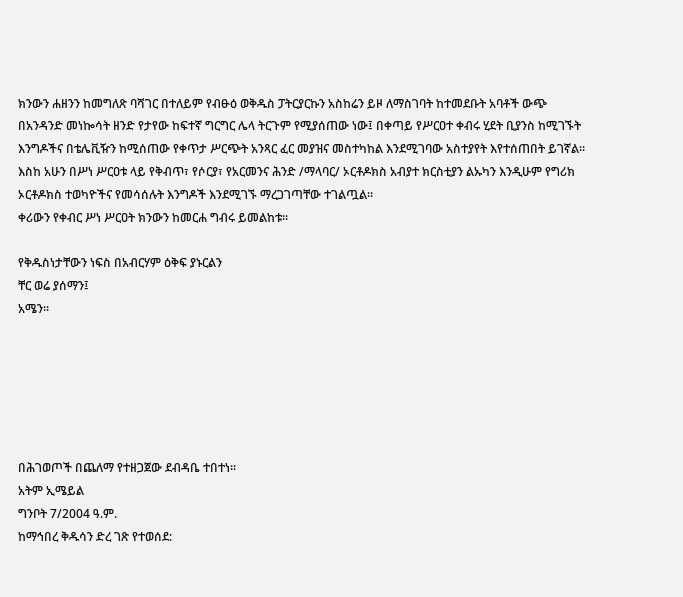ክንውን ሐዘንን ከመግለጽ ባሻገር በተለይም የብፁዕ ወቅዱስ ፓትርያርኩን አስከሬን ይዞ ለማስገባት ከተመደቡት አባቶች ውጭ በአንዳንድ መነኰሳት ዘንድ የታየው ከፍተኛ ግርግር ሌላ ትርጉም የሚያሰጠው ነው፤ በቀጣይ የሥርዐተ ቀብሩ ሂደት ቢያንስ ከሚገኙት እንግዶችና በቴሌቪዥን ከሚሰጠው የቀጥታ ሥርጭት አንጻር ፈር መያዝና መስተካከል እንደሚገባው አስተያየት እየተሰጠበት ይገኛል፡፡
እስከ አሁን በሥነ ሥርዐቱ ላይ የቅብጥ፣ የሶርያ፣ የአርመንና ሕንድ /ማላባር/ ኦርቶዶክስ አብያተ ክርስቲያን ልኡካን እንዲሁም የግሪክ ኦርቶዶክስ ተወካዮችና የመሳሰሉት እንግዶች እንደሚገኙ ማረጋገጣቸው ተገልጧል፡፡
ቀሪውን የቀብር ሥነ ሥርዐት ክንውን ከመርሐ ግብሩ ይመልከቱ፡፡

የቅዱስነታቸውን ነፍስ በአብርሃም ዕቅፍ ያኑርልን
ቸር ወሬ ያሰማን፤
አሜን፡፡






በሕገወጦች በጨለማ የተዘጋጀው ደብዳቤ ተበተነ፡፡
አትም ኢሜይል
ግንቦት 7/2004 ዓ.ም.
ከማኅበረ ቅዱሳን ድረ ገጽ የተወሰደ: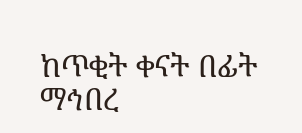ከጥቂት ቀናት በፊት ማኅበረ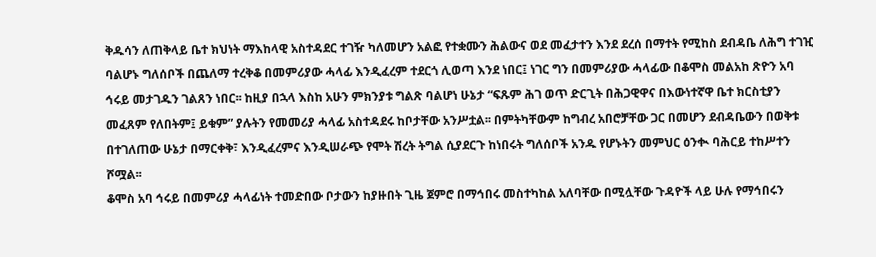ቅዱሳን ለጠቅላይ ቤተ ክህነት ማእከላዊ አስተዳደር ተገዥ ካለመሆን አልፎ የተቋሙን ሕልውና ወደ መፈታተን እንደ ደረሰ በማተት የሚከስ ደብዳቤ ለሕግ ተገዢ ባልሆኑ ግለሰቦች በጨለማ ተረቅቆ በመምሪያው ሓላፊ እንዲፈረም ተደርጎ ሊወጣ እንደ ነበር፤ ነገር ግን በመምሪያው ሓላፊው በቆሞስ መልአከ ጽዮን አባ ኅሩይ መታገዱን ገልጸን ነበር፡፡ ከዚያ በኋላ እስከ አሁን ምክንያቱ ግልጽ ባልሆነ ሁኔታ “ፍጹም ሕገ ወጥ ድርጊት በሕጋዊዋና በእውነተኛዋ ቤተ ክርስቲያን መፈጸም የለበትም፤ ይቁም” ያሉትን የመመሪያ ሓላፊ አስተዳደሩ ከቦታቸው አንሥቷል፡፡ በምትካቸውም ከግብረ አበሮቻቸው ጋር በመሆን ደብዳቤውን በወቅቱ በተገለጠው ሁኔታ በማርቀቅ፣ እንዲፈረምና እንዲሠራጭ የሞት ሽረት ትግል ሲያደርጉ ከነበሩት ግለሰቦች አንዱ የሆኑትን መምህር ዕንቊ ባሕርይ ተከሥተን ሾሟል፡፡
ቆሞስ አባ ኅሩይ በመምሪያ ሓላፊነት ተመድበው ቦታውን ከያዙበት ጊዜ ጀምሮ በማኅበሩ መስተካከል አለባቸው በሚሏቸው ጉዳዮች ላይ ሁሉ የማኅበሩን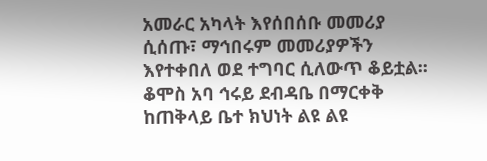አመራር አካላት እየሰበሰቡ መመሪያ ሲሰጡ፣ ማኅበሩም መመሪያዎችን እየተቀበለ ወደ ተግባር ሲለውጥ ቆይቷል፡፡ ቆሞስ አባ ኅሩይ ደብዳቤ በማርቀቅ ከጠቅላይ ቤተ ክህነት ልዩ ልዩ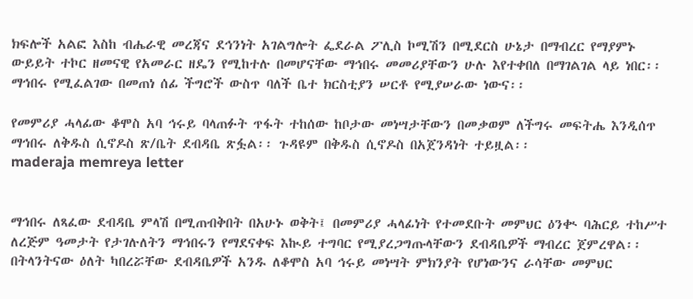ክፍሎች አልፎ እስከ ብሔራዊ መረጃና ደኅንነት አገልግሎት ፌደራል ፖሊስ ኮሚሽን በሚደርስ ሁኔታ በማብረር የማያምኑ ውይይት ተኮር ዘመናዊ የአመራር ዘዴን የሚከተሉ በመሆናቸው ማኅበሩ መመሪያቸውን ሁሉ እየተቀበለ በማገልገል ላይ ነበር፡፡ ማኅበሩ የሚፈልገው በመጠነ ሰፊ ችግሮች ውስጥ ባለች ቤተ ክርስቲያን ሠርቶ የሚያሠራው ነውና፡፡

የመምሪያ ሓላፊው ቆሞስ አባ ኅሩይ ባላጠፉት ጥፋት ተከሰው ከቦታው መነሣታቸውን በመቃወም ለችግሩ መፍትሔ እንዲሰጥ ማኅበሩ ለቅዱስ ሲኖዶስ ጽ/ቤት ደብዳቤ ጽፏል፡፡ ጉዳዩም በቅዱስ ሲኖዶስ በአጀንዳነት ተይዟል፡፡
maderaja memreya letter


ማኅበሩ ለጻፈው ደብዳቤ ምላሽ በሚጠብቅበት በአሁኑ ወቅት፤ በመምሪያ ሓላፊነት የተመደቡት መምህር ዕንቊ ባሕርይ ተከሥተ ለረጅም ዓመታት የታገሉለትን ማኅበሩን የማደናቀፍ እኲይ ተግባር የሚያረጋግጡላቸውን ደብዳቤዎች ማብረር ጀምረዋል፡፡ በትላንትናው ዕለት ካበረሯቸው ደብዳቤዎች አንዱ ለቆሞስ አባ ኅሩይ መነሣት ምክንያት የሆነውንና ራሳቸው መምህር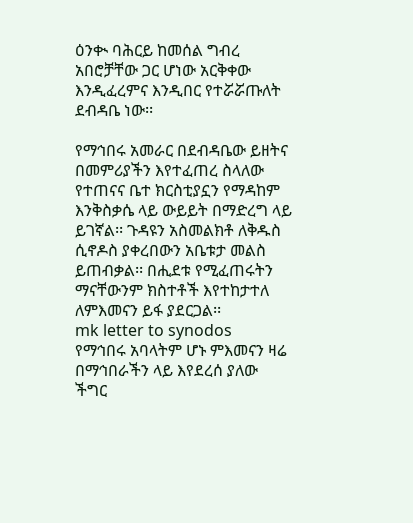ዕንቊ ባሕርይ ከመሰል ግብረ አበሮቻቸው ጋር ሆነው አርቅቀው እንዲፈረምና እንዲበር የተሯሯጡለት ደብዳቤ ነው፡፡

የማኅበሩ አመራር በደብዳቤው ይዘትና በመምሪያችን እየተፈጠረ ስላለው የተጠናና ቤተ ክርስቲያኗን የማዳከም እንቅስቃሴ ላይ ውይይት በማድረግ ላይ ይገኛል፡፡ ጉዳዩን አስመልክቶ ለቅዱስ ሲኖዶስ ያቀረበውን አቤቱታ መልስ ይጠብቃል፡፡ በሒደቱ የሚፈጠሩትን ማናቸውንም ክስተቶች እየተከታተለ ለምእመናን ይፋ ያደርጋል፡፡
mk letter to synodos
የማኅበሩ አባላትም ሆኑ ምእመናን ዛሬ በማኅበራችን ላይ እየደረሰ ያለው ችግር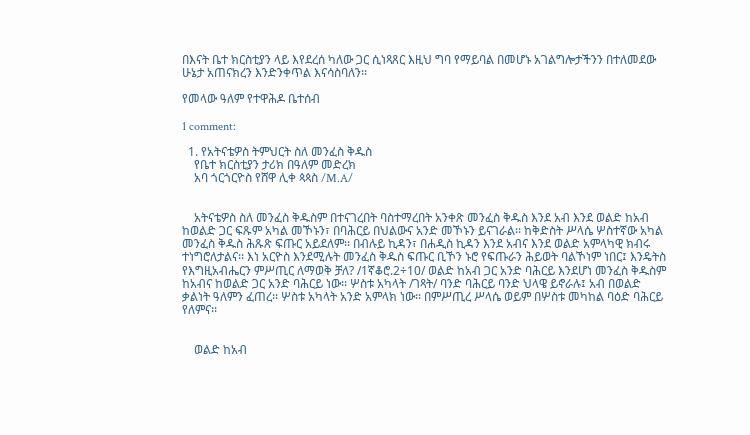በእናት ቤተ ክርስቲያን ላይ እየደረሰ ካለው ጋር ሲነጻጸር እዚህ ግባ የማይባል በመሆኑ አገልግሎታችንን በተለመደው ሁኔታ አጠናክረን እንድንቀጥል እናሳስባለን፡፡

የመላው ዓለም የተዋሕዶ ቤተሰብ

1 comment:

  1. የአትናቴዎስ ትምህርት ስለ መንፈስ ቅዱስ
    የቤተ ክርስቲያን ታሪክ በዓለም መድረክ
    አባ ጎርጎርዮስ የሸዋ ሊቀ ጳጳስ /M.A/


    አትናቴዎስ ስለ መንፈስ ቅዱስም በተናገረበት ባስተማረበት አንቀጽ መንፈስ ቅዱስ እንደ አብ እንደ ወልድ ከአብ ከወልድ ጋር ፍጹም አካል መኾኑን፣ በባሕርይ በህልውና አንድ መኾኑን ይናገራል፡፡ ከቅድስት ሥላሴ ሦስተኛው አካል መንፈስ ቅዱስ ሕጹጽ ፍጡር አይደለም፡፡ በብሉይ ኪዳን፣ በሐዲስ ኪዳን እንደ አብና እንደ ወልድ አምላካዊ ክብሩ ተነግሮለታልና፡፡ እነ አርዮስ እንደሚሉት መንፈስ ቅዱስ ፍጡር ቢኾን ኑሮ የፍጡራን ሕይወት ባልኾነም ነበር፤ እንዴትስ የእግዚአብሔርን ምሥጢር ለማወቅ ቻለ? /1ኛቆሮ.2÷10/ ወልድ ከአብ ጋር አንድ ባሕርይ እንደሆነ መንፈስ ቅዱስም ከአብና ከወልድ ጋር አንድ ባሕርይ ነው፡፡ ሦስቱ አካላት /ገጻት/ ባንድ ባሕርይ ባንድ ህላዌ ይኖራሉ፤ አብ በወልድ ቃልነት ዓለምን ፈጠረ፡፡ ሦስቱ አካላት አንድ አምላክ ነው፡፡ በምሥጢረ ሥላሴ ወይም በሦስቱ መካከል ባዕድ ባሕርይ የለምና፡፡


    ወልድ ከአብ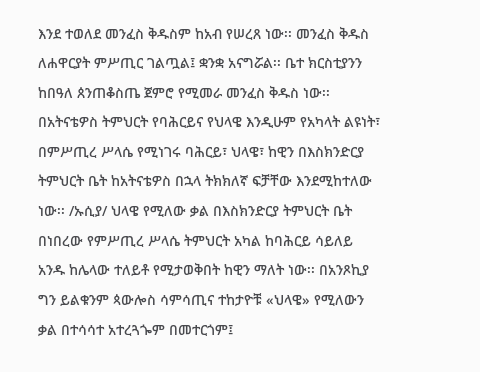እንደ ተወለደ መንፈስ ቅዱስም ከአብ የሠረጸ ነው፡፡ መንፈስ ቅዱስ ለሐዋርያት ምሥጢር ገልጧል፤ ቋንቋ አናግሯል፡፡ ቤተ ክርስቲያንን ከበዓለ ጰንጠቆስጤ ጀምሮ የሚመራ መንፈስ ቅዱስ ነው፡፡ በአትናቴዎስ ትምህርት የባሕርይና የህላዌ እንዲሁም የአካላት ልዩነት፣ በምሥጢረ ሥላሴ የሚነገሩ ባሕርይ፣ ህላዌ፣ ከዊን በእስክንድርያ ትምህርት ቤት ከአትናቴዎስ በኋላ ትክክለኛ ፍቻቸው እንደሚከተለው ነው፡፡ /ኡሲያ/ ህላዌ የሚለው ቃል በእስክንድርያ ትምህርት ቤት በነበረው የምሥጢረ ሥላሴ ትምህርት አካል ከባሕርይ ሳይለይ አንዱ ከሌላው ተለይቶ የሚታወቅበት ከዊን ማለት ነው፡፡ በአንጾኪያ ግን ይልቁንም ጳውሎስ ሳምሳጢና ተከታዮቹ «ህላዌ» የሚለውን ቃል በተሳሳተ አተረጓጐም በመተርጎም፤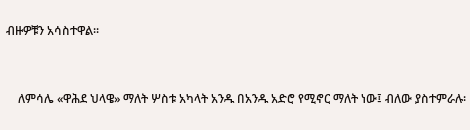ብዙዎቹን አሳስተዋል፡፡


    ለምሳሌ «ዋሕደ ህላዌ» ማለት ሦስቱ አካላት አንዱ በአንዱ አድሮ የሚኖር ማለት ነው፤ ብለው ያስተምራሉ፡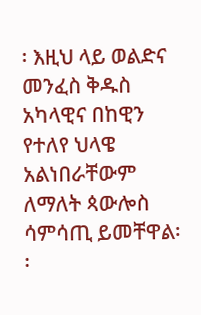፡ እዚህ ላይ ወልድና መንፈስ ቅዱስ አካላዊና በከዊን የተለየ ህላዌ አልነበራቸውም ለማለት ጳውሎስ ሳምሳጢ ይመቸዋል፡፡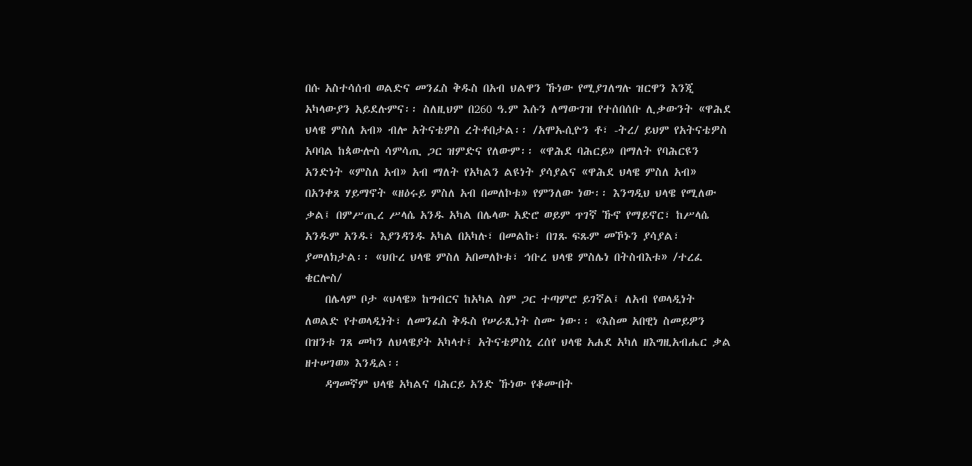በሱ አስተሳሰብ ወልድና መንፈስ ቅዱስ በአብ ህልዋን ኹነው የሚያገለግሉ ዝርዋን እንጂ አካላውያን አይደሉምና፡፡ ስለዚህም በ260 ዓ.ም እሱን ለማውገዝ የተሰበሰቡ ሊቃውንት «ዋሕደ ህላዌ ምስለ አብ» ብሎ አትናቴዎስ ረትቶበታል፡፡ /አሞኡሲዮን ቶ፣ -ትረ/ ይህም የአትናቴዎስ አባባል ከጳውሎስ ሳምሳጢ ጋር ዝምድና የለውም፡፡ «ዋሕደ ባሕርይ» በማለት የባሕርዩን አንድነት «ምስለ አብ» አብ ማለት የአካልን ልዩነት ያሳያልና «ዋሕደ ህላዌ ምስለ አብ» በአንቀጸ ሃይማኖት «ዘዕሩይ ምስለ አብ በመለኮቱ» የምንለው ነው፡፡ እንግዲህ ህላዌ የሚለው ቃል፤ በምሥጢረ ሥላሴ አንዱ አካል በሌላው አድሮ ወይም ጥገኛ ኹኖ የማይኖር፣ ከሥላሴ አንዱም አንዱ፣ እያንዳንዱ አካል በአካሉ፣ በመልኩ፣ በገጹ ፍጹም መኾኑን ያሳያል፣ ያመለክታል፡፡ «ህቡረ ህላዌ ምስለ አበመለኮቱ፣ ኅቡረ ህላዌ ምስሌነ በትስብእቱ» /ተረፈ ቄርሎስ/
    በሌላም ቦታ «ህላዌ» ከግብርና ከአካል ስም ጋር ተጣምሮ ይገኛል፤ ለአብ የወላዲነት ለወልድ የተወላዲነት፣ ለመንፈስ ቅዱስ የሠራጺነት ስሙ ነው፡፡ «እስመ አበዊነ ስመይዎን በዝንቱ ገጸ መካን ለህላዌያት አካላተ፤ አትናቴዎስኒ ረሰየ ህላዌ አሐደ አካለ ዘእግዚአብሔር ቃል ዘተሠገወ» እንዲል፡፡
    ዳግመኛም ህላዌ አካልና ባሕርይ አንድ ኹነው የቆሙበት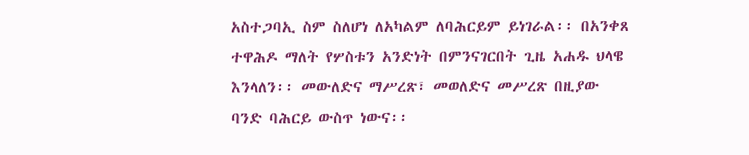አስተጋባኢ ስም ስለሆነ ለአካልም ለባሕርይም ይነገራል፡፡ በአንቀጸ ተዋሕዶ ማለት የሦስቱን አንድነት በምንናገርበት ጊዜ አሐዱ ህላዌ እንላለን፡፡ መውለድና ማሥረጽ፣ መወለድና መሥረጽ በዚያው ባንድ ባሕርይ ውስጥ ነውና፡፡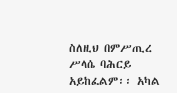ስለዚህ በምሥጢረ ሥላሴ ባሕርይ አይከፈልም፡፡ አካል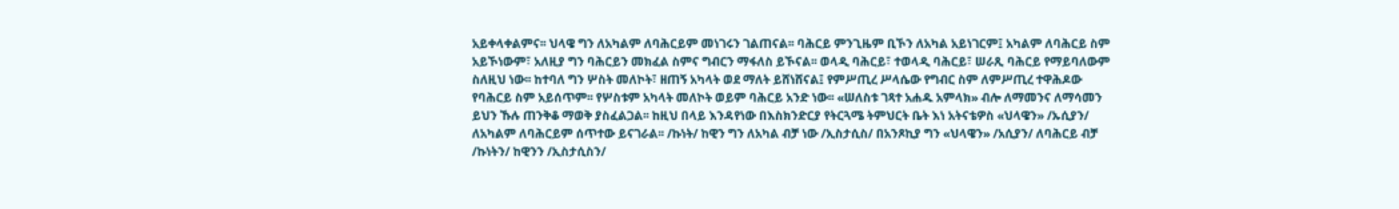አይቀላቀልምና፡፡ ህላዌ ግን ለአካልም ለባሕርይም መነገሩን ገልጠናል፡፡ ባሕርይ ምንጊዜም ቢኾን ለአካል አይነገርም፤ አካልም ለባሕርይ ስም አይኾነውም፣ አለዚያ ግን ባሕርይን መክፈል ስምና ግብርን ማፋለስ ይኾናል፡፡ ወላዲ ባሕርይ፣ ተወላዲ ባሕርይ፣ ሠራጺ ባሕርይ የማይባለውም ስለዚህ ነው፡፡ ከተባለ ግን ሦስት መለኮት፣ ዘጠኝ አካላት ወደ ማለት ይሸነሸናል፤ የምሥጢረ ሥላሴው የግብር ስም ለምሥጢረ ተዋሕዶው የባሕርይ ስም አይሰጥም፡፡ የሦስቱም አካላት መለኮት ወይም ባሕርይ አንድ ነው፡፡ «ሠለስቱ ገጻተ አሐዱ አምላክ» ብሎ ለማመንና ለማሳመን ይህን ኹሉ ጠንቅቆ ማወቅ ያስፈልጋል፡፡ ከዚህ በላይ እንዳየነው በእስክንድርያ የትርጓሜ ትምህርት ቤት እነ አትናቴዎስ «ህላዌን» /ኡሲያን/ ለአካልም ለባሕርይም ሰጥተው ይናገራል፡፡ /ኩነት/ ከዊን ግን ለአካል ብቻ ነው /ኢስታሲስ/ በአንጾኪያ ግን «ህላዌን» /አሲያን/ ለባሕርይ ብቻ /ኩነትን/ ከዊንን /ኢስታሲስን/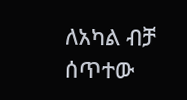ለአካል ብቻ ሰጥተው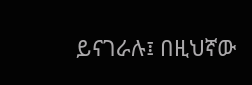ይናገራሉ፤ በዚህኛው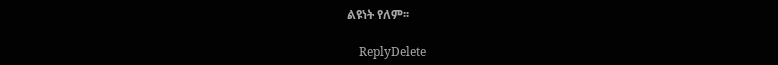ልዩነት የለም፡፡

    ReplyDelete